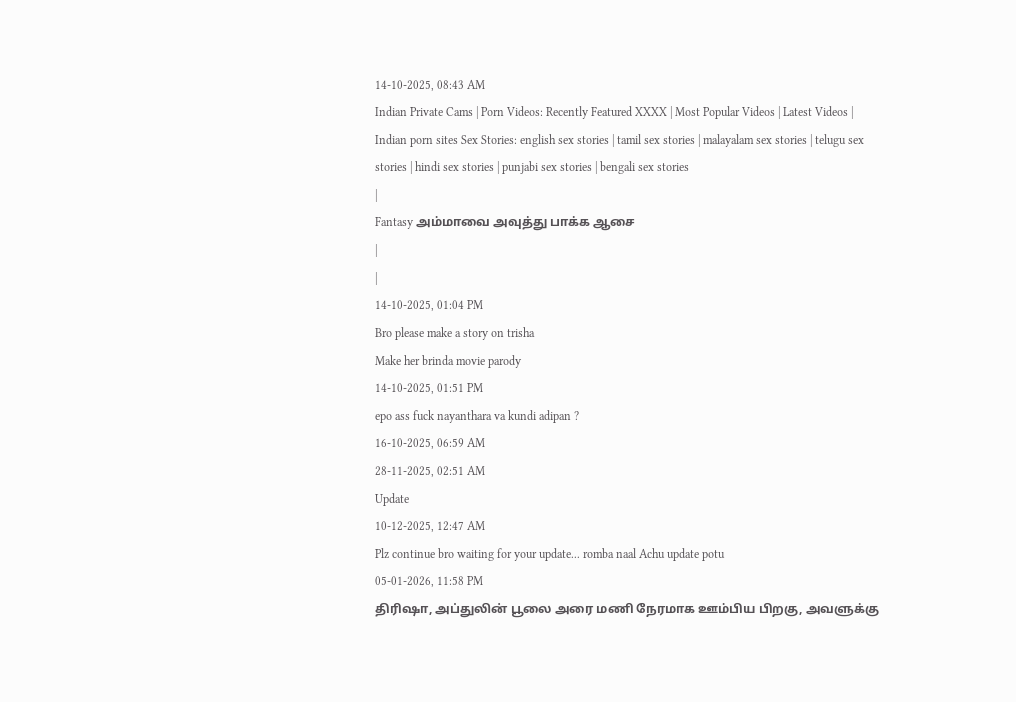14-10-2025, 08:43 AM
Indian Private Cams | Porn Videos: Recently Featured XXXX | Most Popular Videos | Latest Videos | Indian porn sites Sex Stories: english sex stories | tamil sex stories | malayalam sex stories | telugu sex stories | hindi sex stories | punjabi sex stories | bengali sex stories
|
Fantasy அம்மாவை அவுத்து பாக்க ஆசை
|
|
14-10-2025, 01:04 PM
Bro please make a story on trisha
Make her brinda movie parody
14-10-2025, 01:51 PM
epo ass fuck nayanthara va kundi adipan ?
16-10-2025, 06:59 AM
28-11-2025, 02:51 AM
Update
10-12-2025, 12:47 AM
Plz continue bro waiting for your update... romba naal Achu update potu
05-01-2026, 11:58 PM
திரிஷா, அப்துலின் பூலை அரை மணி நேரமாக ஊம்பிய பிறகு, அவளுக்கு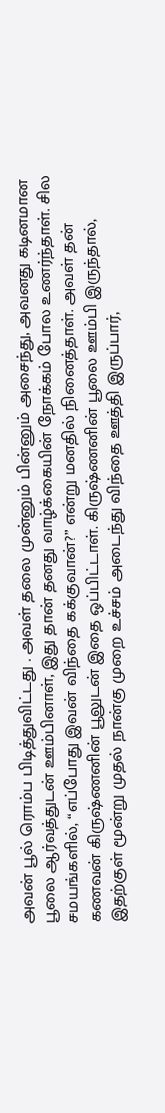அவன் பூல் ரொம்ப பிடித்துவிட்டது . அவள் தலை முன்னும் பின்னும் அசைந்து, அவனது கடினமான பூலை ஆர்வத்துடன் ஊம்பினாள், இது தான் தனது வாழ்க்கையின் நோக்கம் போல உணர்ந்தாள். சில சமயங்களில், “எப்போது இவன் விந்தை கக்குவான்?” என்று மனதில் நினைத்தாள். அவள் தன் கணவன் கிருஷ்ணனின் பூலுடன் இதை ஒப்பிட்டாள். கிருஷ்ணனின் பூலை ஊம்பி இருந்தால், இதற்குள் மூன்று முதல் நான்கு முறை உச்சம் அடைந்து விந்தை ஊத்தி இருப்பார்,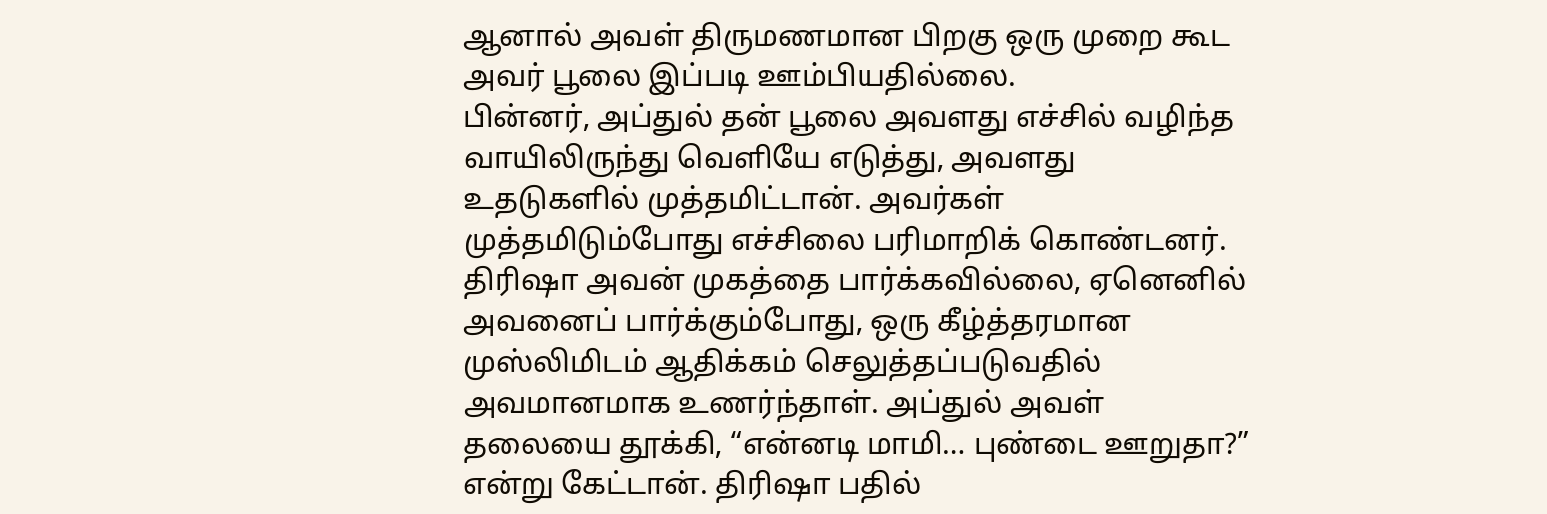ஆனால் அவள் திருமணமான பிறகு ஒரு முறை கூட அவர் பூலை இப்படி ஊம்பியதில்லை.
பின்னர், அப்துல் தன் பூலை அவளது எச்சில் வழிந்த வாயிலிருந்து வெளியே எடுத்து, அவளது உதடுகளில் முத்தமிட்டான். அவர்கள் முத்தமிடும்போது எச்சிலை பரிமாறிக் கொண்டனர். திரிஷா அவன் முகத்தை பார்க்கவில்லை, ஏனெனில் அவனைப் பார்க்கும்போது, ஒரு கீழ்த்தரமான முஸ்லிமிடம் ஆதிக்கம் செலுத்தப்படுவதில் அவமானமாக உணர்ந்தாள். அப்துல் அவள் தலையை தூக்கி, “என்னடி மாமி… புண்டை ஊறுதா?” என்று கேட்டான். திரிஷா பதில்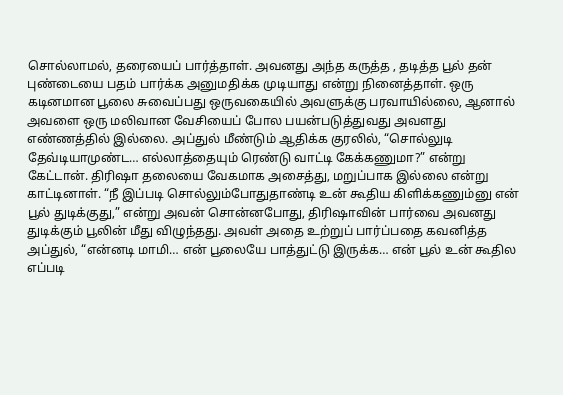சொல்லாமல், தரையைப் பார்த்தாள். அவனது அந்த கருத்த , தடித்த பூல் தன் புண்டையை பதம் பார்க்க அனுமதிக்க முடியாது என்று நினைத்தாள். ஒரு கடினமான பூலை சுவைப்பது ஒருவகையில் அவளுக்கு பரவாயில்லை, ஆனால் அவளை ஒரு மலிவான வேசியைப் போல பயன்படுத்துவது அவளது எண்ணத்தில் இல்லை. அப்துல் மீண்டும் ஆதிக்க குரலில், “சொல்லுடி தேவ்டியாமுண்ட… எல்லாத்தையும் ரெண்டு வாட்டி கேக்கணுமா?” என்று கேட்டான். திரிஷா தலையை வேகமாக அசைத்து, மறுப்பாக இல்லை என்று காட்டினாள். “நீ இப்படி சொல்லும்போதுதாண்டி உன் கூதிய கிளிக்கணும்னு என் பூல் துடிக்குது,” என்று அவன் சொன்னபோது, திரிஷாவின் பார்வை அவனது துடிக்கும் பூலின் மீது விழுந்தது. அவள் அதை உற்றுப் பார்ப்பதை கவனித்த அப்துல், “என்னடி மாமி… என் பூலையே பாத்துட்டு இருக்க… என் பூல் உன் கூதில எப்படி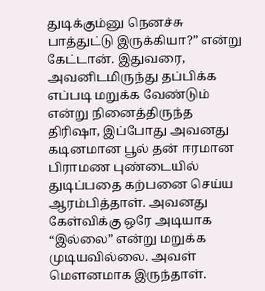துடிக்கும்னு நெனச்சு பாத்துட்டு இருக்கியா?” என்று கேட்டான். இதுவரை, அவனிடமிருந்து தப்பிக்க எப்படி மறுக்க வேண்டும் என்று நினைத்திருந்த திரிஷா, இப்போது அவனது கடினமான பூல் தன் ஈரமான பிராமண புண்டையில் துடிப்பதை கற்பனை செய்ய ஆரம்பித்தாள். அவனது கேள்விக்கு ஒரே அடியாக “இல்லை” என்று மறுக்க முடியவில்லை. அவள் மௌனமாக இருந்தாள்.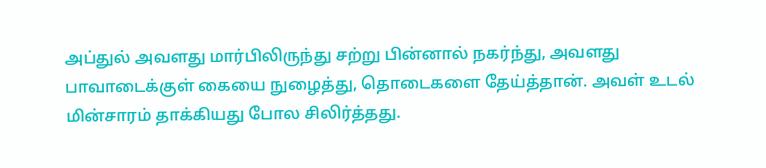அப்துல் அவளது மார்பிலிருந்து சற்று பின்னால் நகர்ந்து, அவளது பாவாடைக்குள் கையை நுழைத்து, தொடைகளை தேய்த்தான். அவள் உடல் மின்சாரம் தாக்கியது போல சிலிர்த்தது.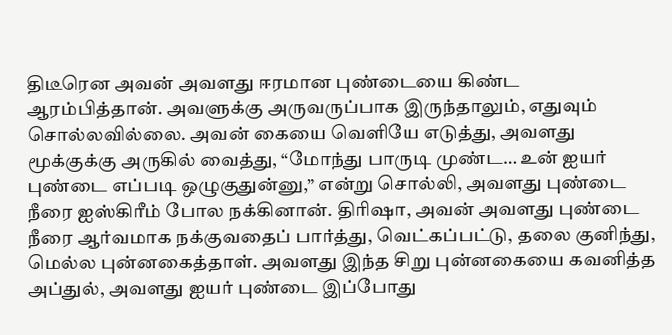திடீரென அவன் அவளது ஈரமான புண்டையை கிண்ட ஆரம்பித்தான். அவளுக்கு அருவருப்பாக இருந்தாலும், எதுவும் சொல்லவில்லை. அவன் கையை வெளியே எடுத்து, அவளது மூக்குக்கு அருகில் வைத்து, “மோந்து பாருடி முண்ட… உன் ஐயர் புண்டை எப்படி ஒழுகுதுன்னு,” என்று சொல்லி, அவளது புண்டை நீரை ஐஸ்கிரீம் போல நக்கினான். திரிஷா, அவன் அவளது புண்டை நீரை ஆர்வமாக நக்குவதைப் பார்த்து, வெட்கப்பட்டு, தலை குனிந்து, மெல்ல புன்னகைத்தாள். அவளது இந்த சிறு புன்னகையை கவனித்த அப்துல், அவளது ஐயர் புண்டை இப்போது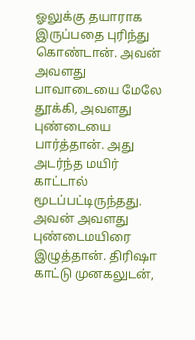ஓலுக்கு தயாராக இருப்பதை புரிந்து கொண்டான். அவன் அவளது பாவாடையை மேலே தூக்கி, அவளது புண்டையை பார்த்தான். அது அடர்ந்த மயிர் காட்டால் மூடப்பட்டிருந்தது. அவன் அவளது புண்டைமயிரை இழுத்தான். திரிஷா காட்டு முனகலுடன்,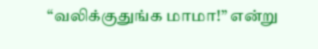“வலிக்குதுங்க மாமா!” என்று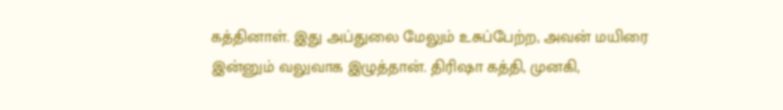கத்தினாள். இது அப்துலை மேலும் உசுப்பேற்ற, அவன் மயிரை இன்னும் வலுவாக இழுத்தான். திரிஷா கத்தி, முனகி,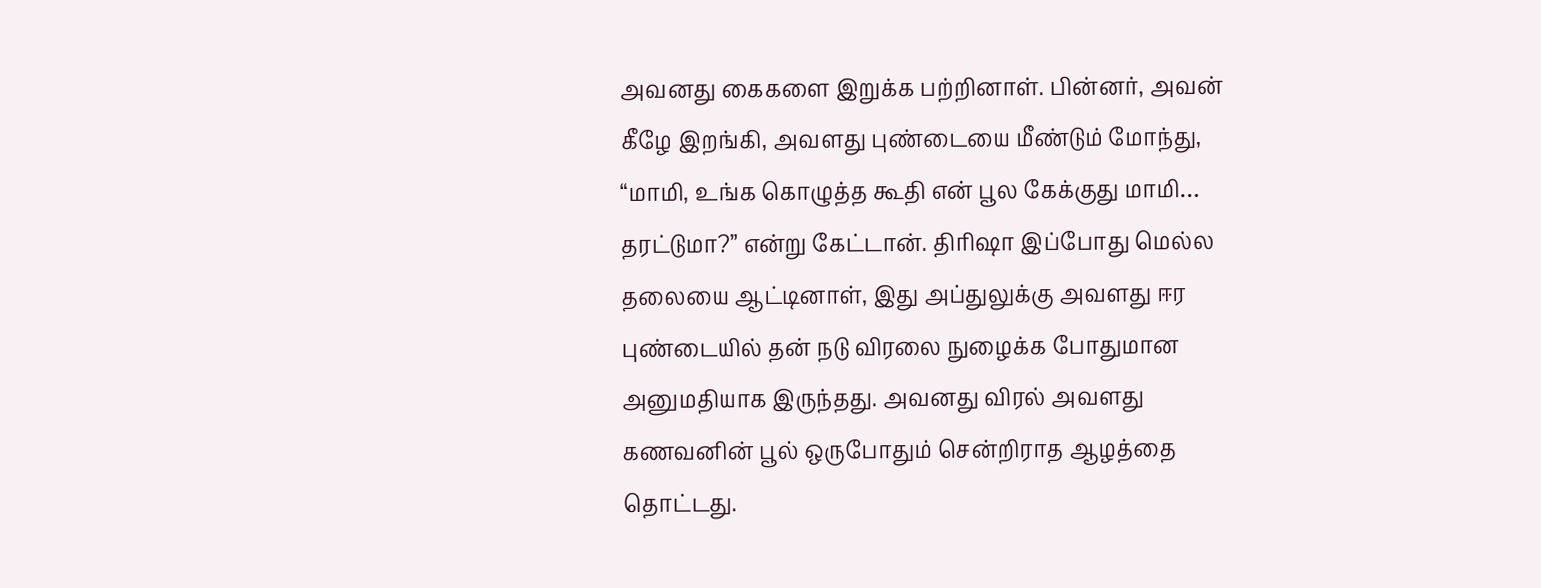அவனது கைகளை இறுக்க பற்றினாள். பின்னர், அவன் கீழே இறங்கி, அவளது புண்டையை மீண்டும் மோந்து, “மாமி, உங்க கொழுத்த கூதி என் பூல கேக்குது மாமி… தரட்டுமா?” என்று கேட்டான். திரிஷா இப்போது மெல்ல தலையை ஆட்டினாள், இது அப்துலுக்கு அவளது ஈர புண்டையில் தன் நடு விரலை நுழைக்க போதுமான அனுமதியாக இருந்தது. அவனது விரல் அவளது கணவனின் பூல் ஒருபோதும் சென்றிராத ஆழத்தை தொட்டது.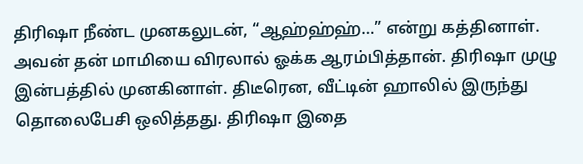திரிஷா நீண்ட முனகலுடன், “ஆஹ்ஹ்ஹ்…” என்று கத்தினாள். அவன் தன் மாமியை விரலால் ஓக்க ஆரம்பித்தான். திரிஷா முழு இன்பத்தில் முனகினாள். திடீரென, வீட்டின் ஹாலில் இருந்து தொலைபேசி ஒலித்தது. திரிஷா இதை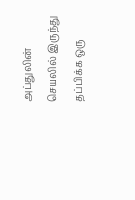அப்துலின் செயலில் இருந்து தப்பிக்க ஒரு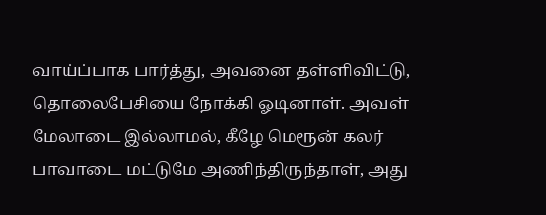வாய்ப்பாக பார்த்து, அவனை தள்ளிவிட்டு, தொலைபேசியை நோக்கி ஓடினாள். அவள் மேலாடை இல்லாமல், கீழே மெரூன் கலர் பாவாடை மட்டுமே அணிந்திருந்தாள், அது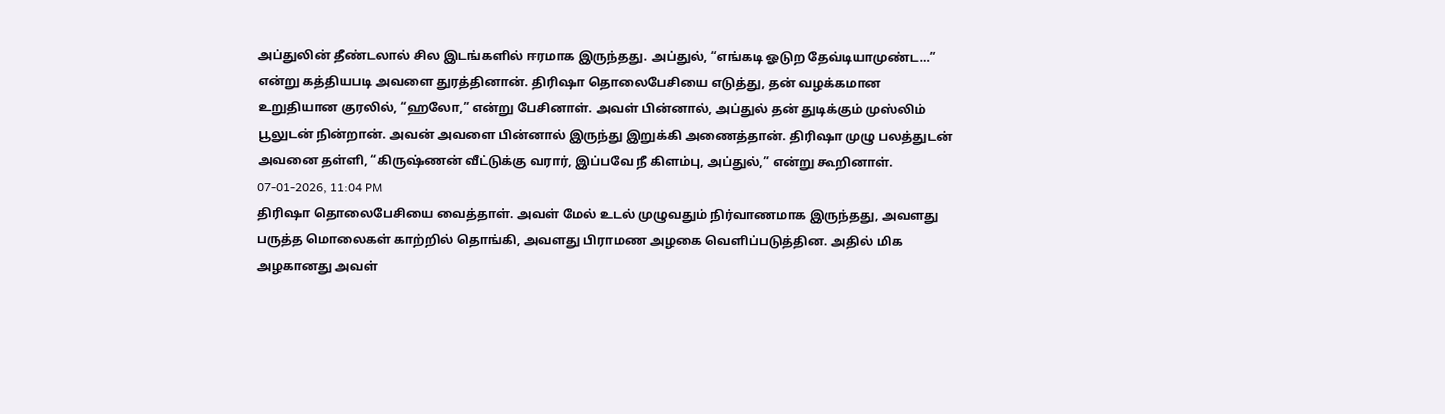அப்துலின் தீண்டலால் சில இடங்களில் ஈரமாக இருந்தது. அப்துல், “எங்கடி ஓடுற தேவ்டியாமுண்ட…” என்று கத்தியபடி அவளை துரத்தினான். திரிஷா தொலைபேசியை எடுத்து, தன் வழக்கமான உறுதியான குரலில், “ஹலோ,” என்று பேசினாள். அவள் பின்னால், அப்துல் தன் துடிக்கும் முஸ்லிம் பூலுடன் நின்றான். அவன் அவளை பின்னால் இருந்து இறுக்கி அணைத்தான். திரிஷா முழு பலத்துடன் அவனை தள்ளி, “கிருஷ்ணன் வீட்டுக்கு வரார், இப்பவே நீ கிளம்பு, அப்துல்,” என்று கூறினாள்.
07-01-2026, 11:04 PM
திரிஷா தொலைபேசியை வைத்தாள். அவள் மேல் உடல் முழுவதும் நிர்வாணமாக இருந்தது, அவளது பருத்த மொலைகள் காற்றில் தொங்கி, அவளது பிராமண அழகை வெளிப்படுத்தின. அதில் மிக அழகானது அவள்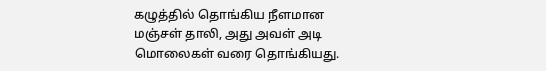கழுத்தில் தொங்கிய நீளமான மஞ்சள் தாலி, அது அவள் அடி மொலைகள் வரை தொங்கியது.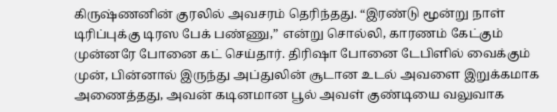கிருஷ்ணனின் குரலில் அவசரம் தெரிந்தது. “இரண்டு மூன்று நாள் டிரிப்புக்கு டிரஸ பேக் பண்ணு,” என்று சொல்லி, காரணம் கேட்கும் முன்னரே போனை கட் செய்தார். திரிஷா போனை டேபிளில் வைக்கும் முன், பின்னால் இருந்து அப்துலின் சூடான உடல் அவளை இறுக்கமாக அணைத்தது, அவன் கடினமான பூல் அவள் குண்டியை வலுவாக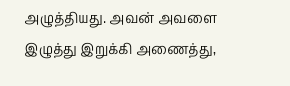அழுத்தியது. அவன் அவளை இழுத்து இறுக்கி அணைத்து,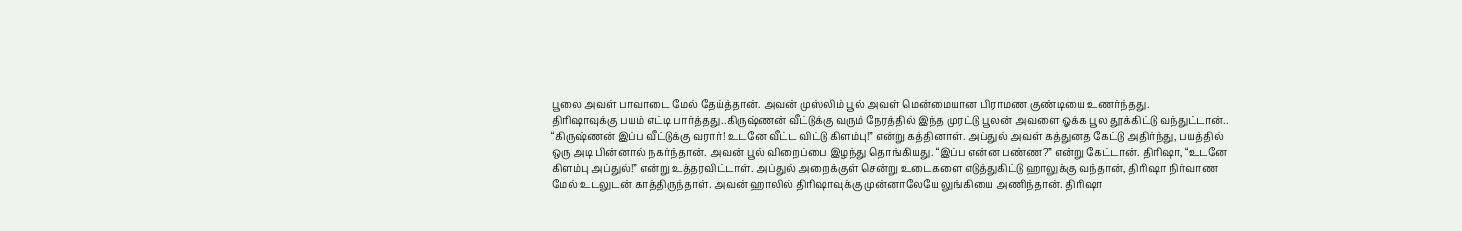பூலை அவள் பாவாடை மேல் தேய்த்தான். அவன் முஸ்லிம் பூல் அவள் மென்மையான பிராமண குண்டியை உணர்ந்தது.
திரிஷாவுக்கு பயம் எட்டி பார்த்தது..கிருஷ்ணன் வீட்டுக்கு வரும் நேரத்தில் இந்த முரட்டு பூலன் அவளை ஓக்க பூல தூக்கிட்டு வந்துட்டான்.. “கிருஷ்ணன் இப்ப வீட்டுக்கு வரார்! உடனே வீட்ட விட்டு கிளம்பு!” என்று கத்தினாள். அப்துல் அவள் கத்துனத கேட்டு அதிர்ந்து, பயத்தில் ஒரு அடி பின்னால் நகர்ந்தான். அவன் பூல் விறைப்பை இழந்து தொங்கியது. “இப்ப என்ன பண்ண?” என்று கேட்டான். திரிஷா, “உடனே கிளம்பு அப்துல்!” என்று உத்தரவிட்டாள். அப்துல் அறைக்குள் சென்று உடைகளை எடுத்துகிட்டு ஹாலுக்கு வந்தான், திரிஷா நிர்வாண மேல் உடலுடன் காத்திருந்தாள். அவன் ஹாலில் திரிஷாவுக்கு முன்னாலேயே லுங்கியை அணிந்தான். திரிஷா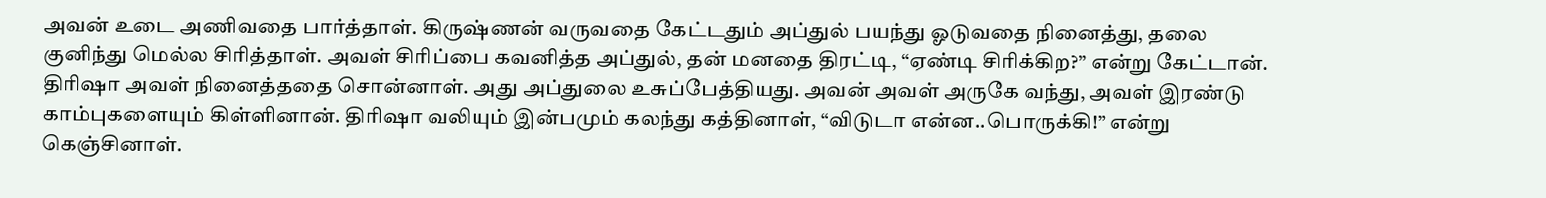அவன் உடை அணிவதை பார்த்தாள். கிருஷ்ணன் வருவதை கேட்டதும் அப்துல் பயந்து ஓடுவதை நினைத்து, தலை குனிந்து மெல்ல சிரித்தாள். அவள் சிரிப்பை கவனித்த அப்துல், தன் மனதை திரட்டி, “ஏண்டி சிரிக்கிற?” என்று கேட்டான். திரிஷா அவள் நினைத்ததை சொன்னாள். அது அப்துலை உசுப்பேத்தியது. அவன் அவள் அருகே வந்து, அவள் இரண்டு காம்புகளையும் கிள்ளினான். திரிஷா வலியும் இன்பமும் கலந்து கத்தினாள், “விடுடா என்ன..பொருக்கி!” என்று கெஞ்சினாள்.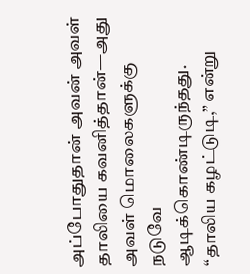அப்போதுதான் அவன் அவள் தாலியை கவனித்தான்—அது அவள் மொலைகளுக்கு நடுவே ஆடிக்கொண்டிருந்தது. “தாலிய கழட்டுடி,” என்று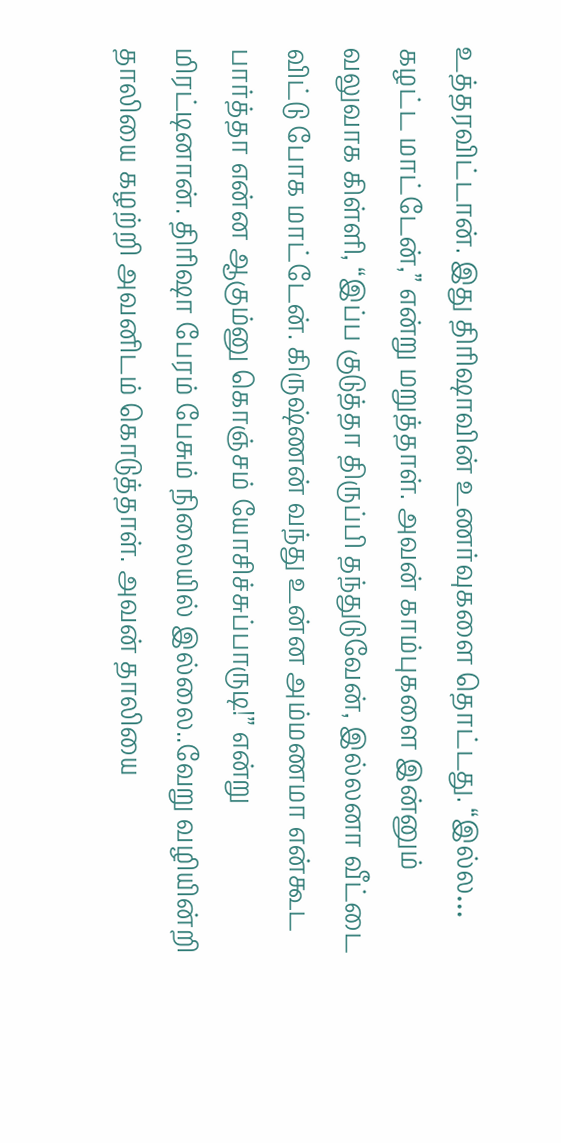உத்தரவிட்டான். இது திரிஷாவின் உணர்வுகளை தொட்டது. “இல்ல… கழட்ட மாட்டேன்,” என்று மறுத்தாள். அவன் காம்புகளை இன்னும் வலுவாக கிள்ளி, “இப்ப குடுத்தா திருப்பி தந்துடுவேன், இல்லனா வீட்டை விட்டு போக மாட்டேன். கிருஷ்ணன் வந்து உன்ன அம்மணமா என்கூட பார்த்தா என்ன ஆகும்னு கொஞ்சம் யோசிச்சுப்பாருடி!” என்று மிரட்டினான். திரிஷா பேரம் பேசும் நிலையில் இல்லை..வேறு வழியின்றி தாலியை கழற்றி அவனிடம் கொடுத்தாள். அவன் தாலியை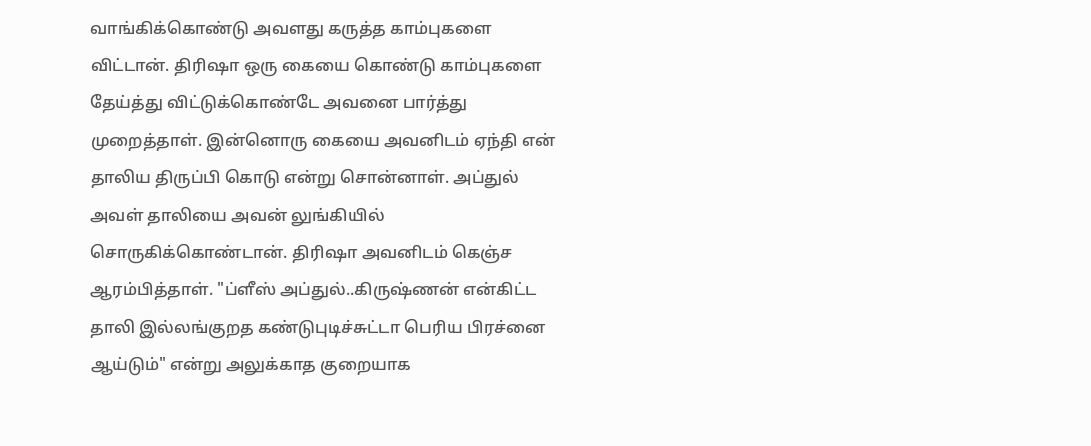வாங்கிக்கொண்டு அவளது கருத்த காம்புகளை விட்டான். திரிஷா ஒரு கையை கொண்டு காம்புகளை தேய்த்து விட்டுக்கொண்டே அவனை பார்த்து முறைத்தாள். இன்னொரு கையை அவனிடம் ஏந்தி என் தாலிய திருப்பி கொடு என்று சொன்னாள். அப்துல் அவள் தாலியை அவன் லுங்கியில் சொருகிக்கொண்டான். திரிஷா அவனிடம் கெஞ்ச ஆரம்பித்தாள். "ப்ளீஸ் அப்துல்..கிருஷ்ணன் என்கிட்ட தாலி இல்லங்குறத கண்டுபுடிச்சுட்டா பெரிய பிரச்னை ஆய்டும்" என்று அலுக்காத குறையாக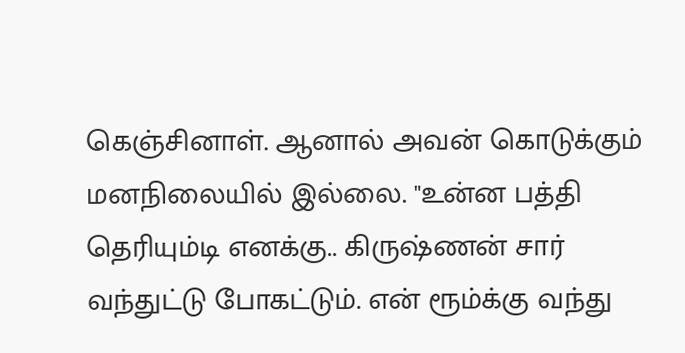கெஞ்சினாள். ஆனால் அவன் கொடுக்கும் மனநிலையில் இல்லை. "உன்ன பத்தி தெரியும்டி எனக்கு.. கிருஷ்ணன் சார் வந்துட்டு போகட்டும். என் ரூம்க்கு வந்து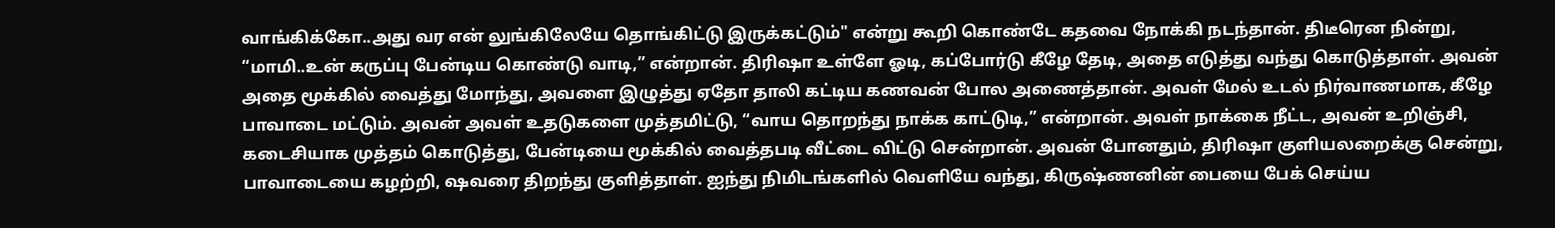வாங்கிக்கோ..அது வர என் லுங்கிலேயே தொங்கிட்டு இருக்கட்டும்" என்று கூறி கொண்டே கதவை நோக்கி நடந்தான். திடீரென நின்று, “மாமி..உன் கருப்பு பேன்டிய கொண்டு வாடி,” என்றான். திரிஷா உள்ளே ஓடி, கப்போர்டு கீழே தேடி, அதை எடுத்து வந்து கொடுத்தாள். அவன் அதை மூக்கில் வைத்து மோந்து, அவளை இழுத்து ஏதோ தாலி கட்டிய கணவன் போல அணைத்தான். அவள் மேல் உடல் நிர்வாணமாக, கீழே பாவாடை மட்டும். அவன் அவள் உதடுகளை முத்தமிட்டு, “வாய தொறந்து நாக்க காட்டுடி,” என்றான். அவள் நாக்கை நீட்ட, அவன் உறிஞ்சி, கடைசியாக முத்தம் கொடுத்து, பேன்டியை மூக்கில் வைத்தபடி வீட்டை விட்டு சென்றான். அவன் போனதும், திரிஷா குளியலறைக்கு சென்று, பாவாடையை கழற்றி, ஷவரை திறந்து குளித்தாள். ஐந்து நிமிடங்களில் வெளியே வந்து, கிருஷ்ணனின் பையை பேக் செய்ய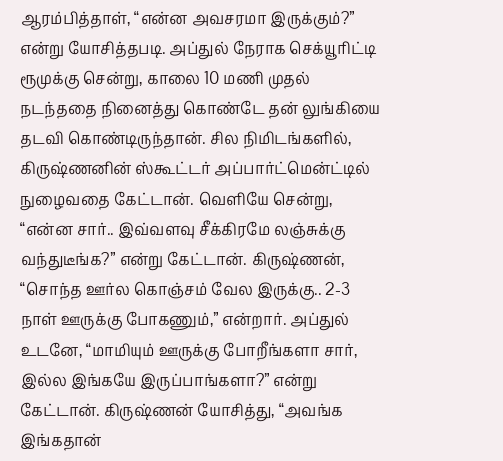ஆரம்பித்தாள், “என்ன அவசரமா இருக்கும்?” என்று யோசித்தபடி. அப்துல் நேராக செக்யூரிட்டி ரூமுக்கு சென்று, காலை 10 மணி முதல் நடந்ததை நினைத்து கொண்டே தன் லுங்கியை தடவி கொண்டிருந்தான். சில நிமிடங்களில், கிருஷ்ணனின் ஸ்கூட்டர் அப்பார்ட்மென்ட்டில் நுழைவதை கேட்டான். வெளியே சென்று, “என்ன சார்.. இவ்வளவு சீக்கிரமே லஞ்சுக்கு வந்துடீங்க?” என்று கேட்டான். கிருஷ்ணன், “சொந்த ஊர்ல கொஞ்சம் வேல இருக்கு.. 2-3 நாள் ஊருக்கு போகணும்,” என்றார். அப்துல் உடனே, “மாமியும் ஊருக்கு போறீங்களா சார், இல்ல இங்கயே இருப்பாங்களா?” என்று கேட்டான். கிருஷ்ணன் யோசித்து, “அவங்க இங்கதான்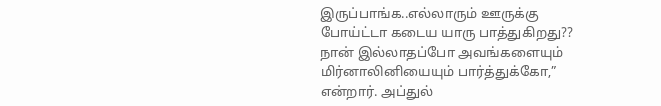இருப்பாங்க..எல்லாரும் ஊருக்கு போய்ட்டா கடைய யாரு பாத்துகிறது?? நான் இல்லாதப்போ அவங்களையும் மிர்னாலினியையும் பார்த்துக்கோ,” என்றார். அப்துல்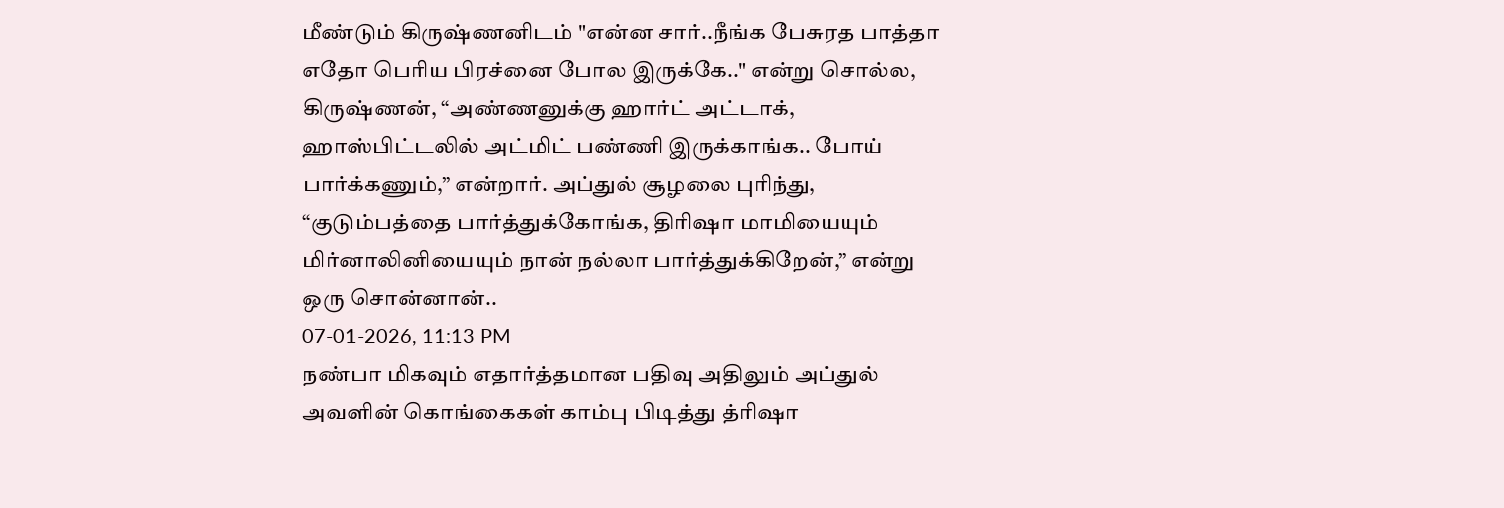மீண்டும் கிருஷ்ணனிடம் "என்ன சார்..நீங்க பேசுரத பாத்தா எதோ பெரிய பிரச்னை போல இருக்கே.." என்று சொல்ல, கிருஷ்ணன், “அண்ணனுக்கு ஹார்ட் அட்டாக், ஹாஸ்பிட்டலில் அட்மிட் பண்ணி இருக்காங்க.. போய் பார்க்கணும்,” என்றார். அப்துல் சூழலை புரிந்து, “குடும்பத்தை பார்த்துக்கோங்க, திரிஷா மாமியையும் மிர்னாலினியையும் நான் நல்லா பார்த்துக்கிறேன்,” என்று ஒரு சொன்னான்..
07-01-2026, 11:13 PM
நண்பா மிகவும் எதார்த்தமான பதிவு அதிலும் அப்துல் அவளின் கொங்கைகள் காம்பு பிடித்து த்ரிஷா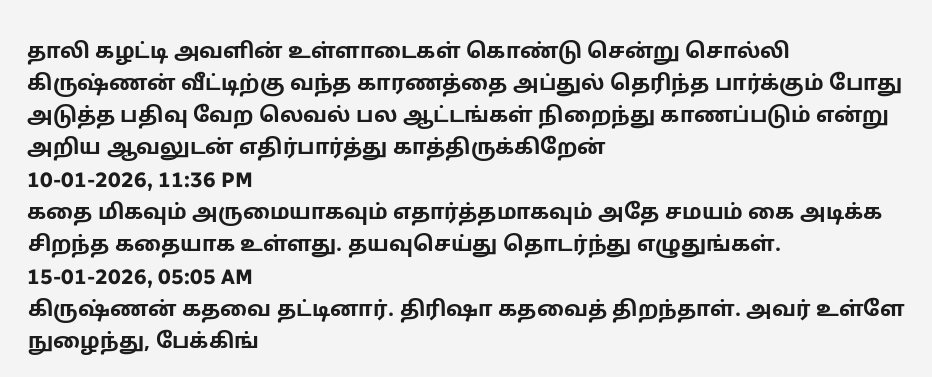தாலி கழட்டி அவளின் உள்ளாடைகள் கொண்டு சென்று சொல்லி கிருஷ்ணன் வீட்டிற்கு வந்த காரணத்தை அப்துல் தெரிந்த பார்க்கும் போது அடுத்த பதிவு வேற லெவல் பல ஆட்டங்கள் நிறைந்து காணப்படும் என்று அறிய ஆவலுடன் எதிர்பார்த்து காத்திருக்கிறேன்
10-01-2026, 11:36 PM
கதை மிகவும் அருமையாகவும் எதார்த்தமாகவும் அதே சமயம் கை அடிக்க சிறந்த கதையாக உள்ளது. தயவுசெய்து தொடர்ந்து எழுதுங்கள்.
15-01-2026, 05:05 AM
கிருஷ்ணன் கதவை தட்டினார். திரிஷா கதவைத் திறந்தாள். அவர் உள்ளே நுழைந்து, பேக்கிங்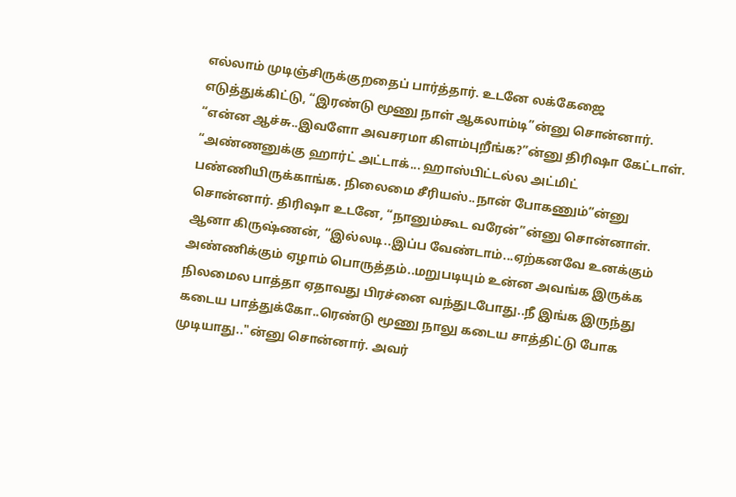எல்லாம் முடிஞ்சிருக்குறதைப் பார்த்தார். உடனே லக்கேஜை எடுத்துக்கிட்டு, “இரண்டு மூணு நாள் ஆகலாம்டி”ன்னு சொன்னார்.
“என்ன ஆச்சு..இவளோ அவசரமா கிளம்புறீங்க?”ன்னு திரிஷா கேட்டாள். “அண்ணனுக்கு ஹார்ட் அட்டாக்... ஹாஸ்பிட்டல்ல அட்மிட் பண்ணியிருக்காங்க. நிலைமை சீரியஸ்..நான் போகணும்”ன்னு சொன்னார். திரிஷா உடனே, “நானும்கூட வரேன்”ன்னு சொன்னாள். ஆனா கிருஷ்ணன், “இல்லடி..இப்ப வேண்டாம்...ஏற்கனவே உனக்கும் அண்ணிக்கும் ஏழாம் பொருத்தம்..மறுபடியும் உன்ன அவங்க இருக்க நிலமைல பாத்தா ஏதாவது பிரச்னை வந்துடபோது..நீ இங்க இருந்து கடைய பாத்துக்கோ..ரெண்டு மூணு நாலு கடைய சாத்திட்டு போக முடியாது.."ன்னு சொன்னார். அவர்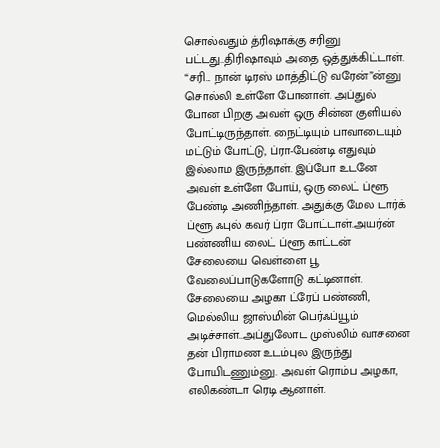சொல்வதும் த்ரிஷாக்கு சரினு பட்டது..திரிஷாவும் அதை ஒத்துக்கிட்டாள். “சரி... நான் டிரஸ் மாத்திட்டு வரேன்”ன்னு சொல்லி உள்ளே போனாள். அப்துல் போன பிறகு அவள் ஒரு சின்ன குளியல் போட்டிருந்தாள். நைட்டியும் பாவாடையும் மட்டும் போட்டு, ப்ரா-பேண்டி எதுவும் இல்லாம இருந்தாள். இப்போ உடனே அவள் உள்ளே போய், ஒரு லைட் ப்ளூ பேண்டி அணிந்தாள். அதுக்கு மேல டார்க் ப்ளூ ஃபுல் கவர் ப்ரா போட்டாள்.அயர்ன் பண்ணிய லைட் ப்ளூ காட்டன் சேலையை வெள்ளை பூ வேலைப்பாடுகளோடு கட்டினாள். சேலையை அழகா ட்ரேப் பண்ணி, மெல்லிய ஜாஸ்மின் பெர்ஃப்யூம் அடிச்சாள்..அப்துலோட முஸ்லிம் வாசனை தன் பிராமண உடம்புல இருந்து போயிடணும்னு. அவள் ரொம்ப அழகா, எலிகண்டா ரெடி ஆனாள்.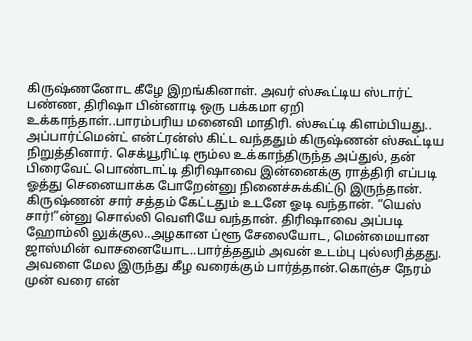கிருஷ்ணனோட கீழே இறங்கினாள். அவர் ஸ்கூட்டிய ஸ்டார்ட் பண்ண, திரிஷா பின்னாடி ஒரு பக்கமா ஏறி உக்காந்தாள்..பாரம்பரிய மனைவி மாதிரி. ஸ்கூட்டி கிளம்பியது.. அப்பார்ட்மென்ட் என்ட்ரன்ஸ் கிட்ட வந்ததும் கிருஷ்ணன் ஸ்கூட்டிய நிறுத்தினார். செக்யூரிட்டி ரூம்ல உக்காந்திருந்த அப்துல், தன் பிரைவேட் பொண்டாட்டி திரிஷாவை இன்னைக்கு ராத்திரி எப்படி ஓத்து செனையாக்க போறேன்னு நினைச்சுக்கிட்டு இருந்தான். கிருஷ்ணன் சார் சத்தம் கேட்டதும் உடனே ஓடி வந்தான். “யெஸ் சார்!”ன்னு சொல்லி வெளியே வந்தான். திரிஷாவை அப்படி ஹோம்லி லுக்குல..அழகான ப்ளூ சேலையோட, மென்மையான ஜாஸ்மின் வாசனையோட..பார்த்ததும் அவன் உடம்பு புல்லரித்தது. அவளை மேல இருந்து கீழ வரைக்கும் பார்த்தான்.கொஞ்ச நேரம் முன் வரை என்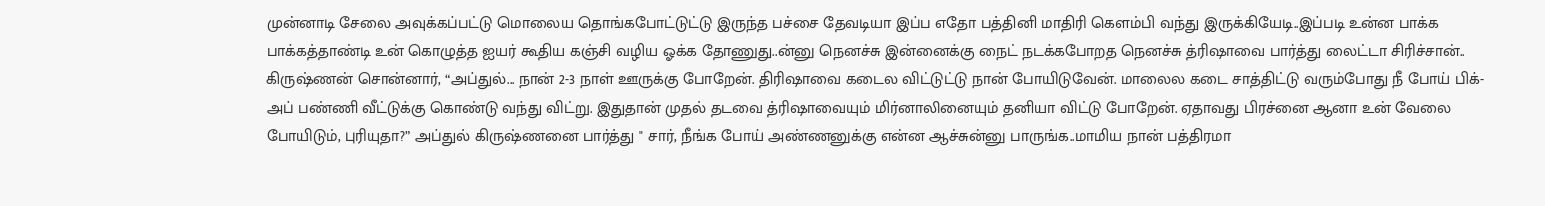முன்னாடி சேலை அவுக்கப்பட்டு மொலைய தொங்கபோட்டுட்டு இருந்த பச்சை தேவடியா இப்ப எதோ பத்தினி மாதிரி கெளம்பி வந்து இருக்கியேடி..இப்படி உன்ன பாக்க பாக்கத்தாண்டி உன் கொழுத்த ஐயர் கூதிய கஞ்சி வழிய ஓக்க தோணுது..ன்னு நெனச்சு இன்னைக்கு நைட் நடக்கபோறத நெனச்சு த்ரிஷாவை பார்த்து லைட்டா சிரிச்சான்.. கிருஷ்ணன் சொன்னார், “அப்துல்... நான் 2-3 நாள் ஊருக்கு போறேன். திரிஷாவை கடைல விட்டுட்டு நான் போயிடுவேன். மாலைல கடை சாத்திட்டு வரும்போது நீ போய் பிக்-அப் பண்ணி வீட்டுக்கு கொண்டு வந்து விட்று. இதுதான் முதல் தடவை த்ரிஷாவையும் மிர்னாலினையும் தனியா விட்டு போறேன். ஏதாவது பிரச்னை ஆனா உன் வேலை போயிடும், புரியுதா?” அப்துல் கிருஷ்ணனை பார்த்து " சார், நீங்க போய் அண்ணனுக்கு என்ன ஆச்சுன்னு பாருங்க..மாமிய நான் பத்திரமா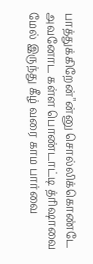பாத்துக்கிறேன்"ன்னு சொல்லிக்கொண்டே அவனோட கள்ள பொண்டாட்டி த்ரிஷாவை மேல் இருந்து கீழ் வரை காம பார்வை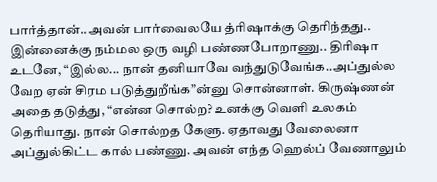பார்த்தான்..அவன் பார்வைலயே த்ரிஷாக்கு தெரிந்தது.. இன்னைக்கு நம்மல ஒரு வழி பண்ணபோறாணு.. திரிஷா உடனே, “இல்ல... நான் தனியாவே வந்துடுவேங்க..அப்துல்ல வேற ஏன் சிரம படுத்துறீங்க”ன்னு சொன்னாள். கிருஷ்ணன் அதை தடுத்து, “என்ன சொல்ற? உனக்கு வெளி உலகம் தெரியாது. நான் சொல்றத கேளு. ஏதாவது வேலைனா அப்துல்கிட்ட கால் பண்ணு. அவன் எந்த ஹெல்ப் வேணாலும்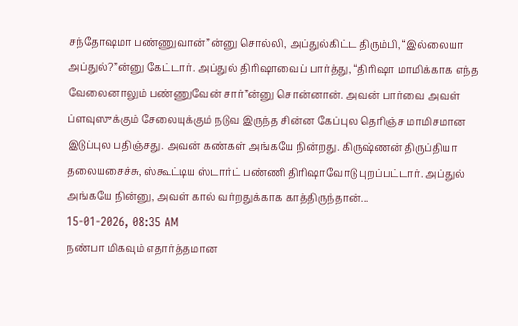சந்தோஷமா பண்ணுவான்”ன்னு சொல்லி, அப்துல்கிட்ட திரும்பி, “இல்லையா அப்துல்?”ன்னு கேட்டார். அப்துல் திரிஷாவைப் பார்த்து, “திரிஷா மாமிக்காக எந்த வேலைனாலும் பண்ணுவேன் சார்”ன்னு சொன்னான். அவன் பார்வை அவள் ப்ளவுஸுக்கும் சேலையுக்கும் நடுவ இருந்த சின்ன கேப்புல தெரிஞ்ச மாமிசமான இடுப்புல பதிஞ்சது. அவன் கண்கள் அங்கயே நின்றது. கிருஷ்ணன் திருப்தியா தலையசைச்சு, ஸ்கூட்டிய ஸ்டார்ட் பண்ணி திரிஷாவோடு புறப்பட்டார். அப்துல் அங்கயே நின்னு, அவள் கால் வர்றதுக்காக காத்திருந்தான்...
15-01-2026, 08:35 AM
நண்பா மிகவும் எதார்த்தமான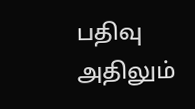பதிவு அதிலும்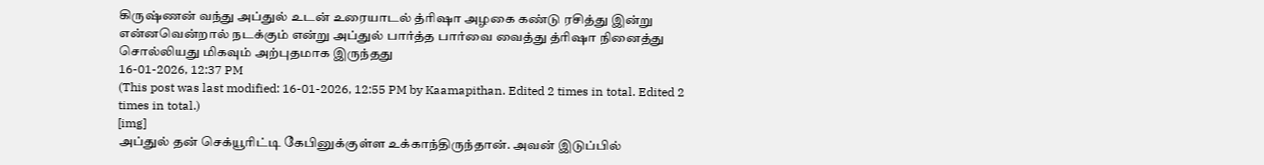கிருஷ்ணன் வந்து அப்துல் உடன் உரையாடல் த்ரிஷா அழகை கண்டு ரசித்து இன்று என்னவென்றால் நடக்கும் என்று அப்துல் பார்த்த பார்வை வைத்து த்ரிஷா நினைத்து சொல்லியது மிகவும் அற்புதமாக இருந்தது
16-01-2026, 12:37 PM
(This post was last modified: 16-01-2026, 12:55 PM by Kaamapithan. Edited 2 times in total. Edited 2 times in total.)
[img]
அப்துல் தன் செக்யூரிட்டி கேபினுக்குள்ள உக்காந்திருந்தான். அவன் இடுப்பில்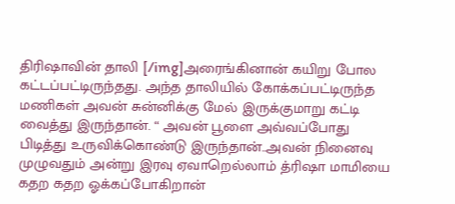திரிஷாவின் தாலி [/img]அரைங்கினான் கயிறு போல கட்டப்பட்டிருந்தது. அந்த தாலியில் கோக்கப்பட்டிருந்த மணிகள் அவன் சுன்னிக்கு மேல் இருக்குமாறு கட்டி வைத்து இருந்தான். “ அவன் பூளை அவ்வப்போது பிடித்து உருவிக்கொண்டு இருந்தான்..அவன் நினைவு முழுவதும் அன்று இரவு ஏவாறெல்லாம் த்ரிஷா மாமியை கதற கதற ஓக்கப்போகிறான்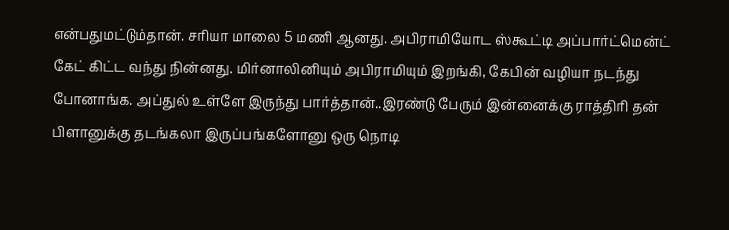என்பதுமட்டும்தான். சரியா மாலை 5 மணி ஆனது. அபிராமியோட ஸ்கூட்டி அப்பார்ட்மென்ட் கேட் கிட்ட வந்து நின்னது. மிர்னாலினியும் அபிராமியும் இறங்கி, கேபின் வழியா நடந்து போனாங்க. அப்துல் உள்ளே இருந்து பார்த்தான்..இரண்டு பேரும் இன்னைக்கு ராத்திரி தன் பிளானுக்கு தடங்கலா இருப்பங்களோனு ஒரு நொடி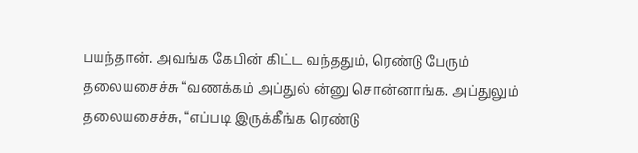பயந்தான். அவங்க கேபின் கிட்ட வந்ததும், ரெண்டு பேரும் தலையசைச்சு “வணக்கம் அப்துல் ன்னு சொன்னாங்க. அப்துலும் தலையசைச்சு, “எப்படி இருக்கீங்க ரெண்டு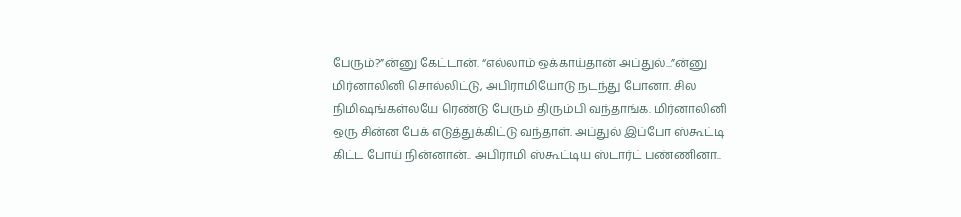பேரும்?”ன்னு கேட்டான். “எல்லாம் ஒக்காய்தான் அப்துல்...”ன்னு மிர்னாலினி சொல்லிட்டு, அபிராமியோடு நடந்து போனா. சில நிமிஷங்கள்லயே ரெண்டு பேரும் திரும்பி வந்தாங்க. மிர்னாலினி ஒரு சின்ன பேக் எடுத்துக்கிட்டு வந்தாள். அப்துல் இப்போ ஸ்கூட்டி கிட்ட போய் நின்னான்.. அபிராமி ஸ்கூட்டிய ஸ்டார்ட் பண்ணினா..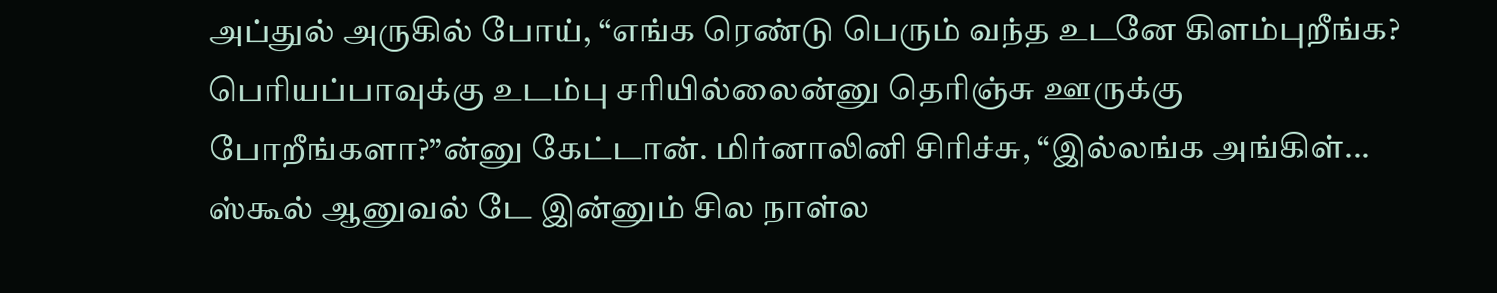அப்துல் அருகில் போய், “எங்க ரெண்டு பெரும் வந்த உடனே கிளம்புறீங்க? பெரியப்பாவுக்கு உடம்பு சரியில்லைன்னு தெரிஞ்சு ஊருக்கு போறீங்களா?”ன்னு கேட்டான். மிர்னாலினி சிரிச்சு, “இல்லங்க அங்கிள்... ஸ்கூல் ஆனுவல் டே இன்னும் சில நாள்ல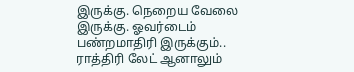இருக்கு. நெறைய வேலை இருக்கு. ஓவர்டைம் பண்றமாதிரி இருக்கும்.. ராத்திரி லேட் ஆனாலும்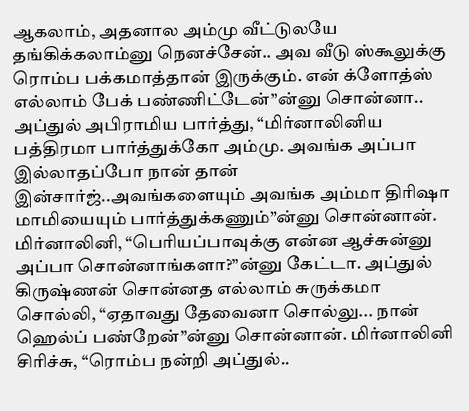ஆகலாம், அதனால அம்மு வீட்டுலயே தங்கிக்கலாம்னு நெனச்சேன்.. அவ வீடு ஸ்கூலுக்கு ரொம்ப பக்கமாத்தான் இருக்கும். என் க்ளோத்ஸ் எல்லாம் பேக் பண்ணிட்டேன்”ன்னு சொன்னா.. அப்துல் அபிராமிய பார்த்து, “மிர்னாலினிய பத்திரமா பார்த்துக்கோ அம்மு. அவங்க அப்பா இல்லாதப்போ நான் தான் இன்சார்ஜ்..அவங்களையும் அவங்க அம்மா திரிஷா மாமியையும் பார்த்துக்கணும்”ன்னு சொன்னான். மிர்னாலினி, “பெரியப்பாவுக்கு என்ன ஆச்சுன்னு அப்பா சொன்னாங்களா?”ன்னு கேட்டா. அப்துல் கிருஷ்ணன் சொன்னத எல்லாம் சுருக்கமா சொல்லி, “ஏதாவது தேவைனா சொல்லு... நான் ஹெல்ப் பண்றேன்”ன்னு சொன்னான். மிர்னாலினி சிரிச்சு, “ரொம்ப நன்றி அப்துல்..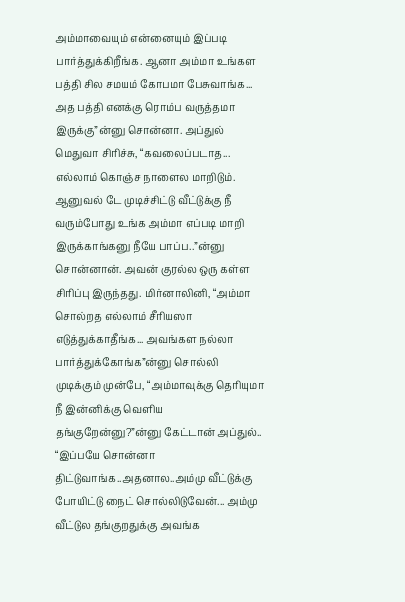அம்மாவையும் என்னையும் இப்படி பார்த்துக்கிறீங்க. ஆனா அம்மா உங்கள பத்தி சில சமயம் கோபமா பேசுவாங்க... அத பத்தி எனக்கு ரொம்ப வருத்தமா இருக்கு”ன்னு சொன்னா. அப்துல் மெதுவா சிரிச்சு, “கவலைப்படாத... எல்லாம் கொஞ்ச நாளைல மாறிடும். ஆனுவல் டே முடிச்சிட்டு வீட்டுக்கு நீ வரும்போது உங்க அம்மா எப்படி மாறி இருக்காங்கனு நீயே பாப்ப..”ன்னு சொன்னான். அவன் குரல்ல ஒரு கள்ள சிரிப்பு இருந்தது. மிர்னாலினி, “அம்மா சொல்றத எல்லாம் சீரியஸா எடுத்துக்காதீங்க... அவங்கள நல்லா பார்த்துக்கோங்க”ன்னு சொல்லி முடிக்கும் முன்பே, “அம்மாவுக்கு தெரியுமா நீ இன்னிக்கு வெளிய தங்குறேன்னு?”ன்னு கேட்டான் அப்துல்.. “இப்பயே சொன்னா திட்டுவாங்க..அதனால..அம்மு வீட்டுக்கு போயிட்டு நைட் சொல்லிடுவேன்... அம்மு வீட்டுல தங்குறதுக்கு அவங்க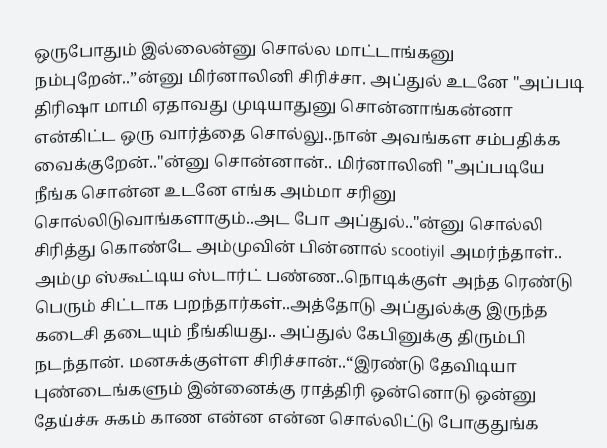ஒருபோதும் இல்லைன்னு சொல்ல மாட்டாங்கனு நம்புறேன்..”ன்னு மிர்னாலினி சிரிச்சா. அப்துல் உடனே "அப்படி திரிஷா மாமி ஏதாவது முடியாதுனு சொன்னாங்கன்னா என்கிட்ட ஒரு வார்த்தை சொல்லு..நான் அவங்கள சம்பதிக்க வைக்குறேன்.."ன்னு சொன்னான்.. மிர்னாலினி "அப்படியே நீங்க சொன்ன உடனே எங்க அம்மா சரினு சொல்லிடுவாங்களாகும்..அட போ அப்துல்.."ன்னு சொல்லி சிரித்து கொண்டே அம்முவின் பின்னால் scootiyil அமர்ந்தாள்.. அம்மு ஸ்கூட்டிய ஸ்டார்ட் பண்ண..நொடிக்குள் அந்த ரெண்டு பெரும் சிட்டாக பறந்தார்கள்..அத்தோடு அப்துல்க்கு இருந்த கடைசி தடையும் நீங்கியது.. அப்துல் கேபினுக்கு திரும்பி நடந்தான். மனசுக்குள்ள சிரிச்சான்..“இரண்டு தேவிடியா புண்டைங்களும் இன்னைக்கு ராத்திரி ஒன்னொடு ஒன்னு தேய்ச்சு சுகம் காண என்ன என்ன சொல்லிட்டு போகுதுங்க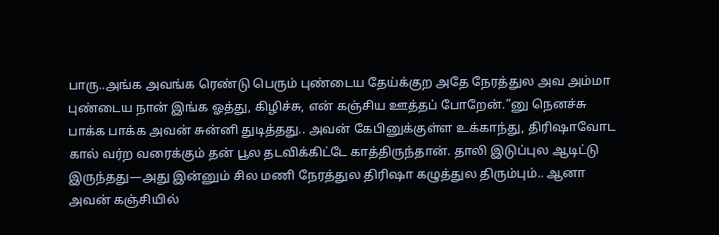பாரு..அங்க அவங்க ரெண்டு பெரும் புண்டைய தேய்க்குற அதே நேரத்துல அவ அம்மா புண்டைய நான் இங்க ஓத்து, கிழிச்சு, என் கஞ்சிய ஊத்தப் போறேன்.”னு நெனச்சு பாக்க பாக்க அவன் சுன்னி துடித்தது.. அவன் கேபினுக்குள்ள உக்காந்து, திரிஷாவோட கால் வர்ற வரைக்கும் தன் பூல தடவிக்கிட்டே காத்திருந்தான். தாலி இடுப்புல ஆடிட்டு இருந்தது—அது இன்னும் சில மணி நேரத்துல திரிஷா கழுத்துல திரும்பும்.. ஆனா அவன் கஞ்சியில்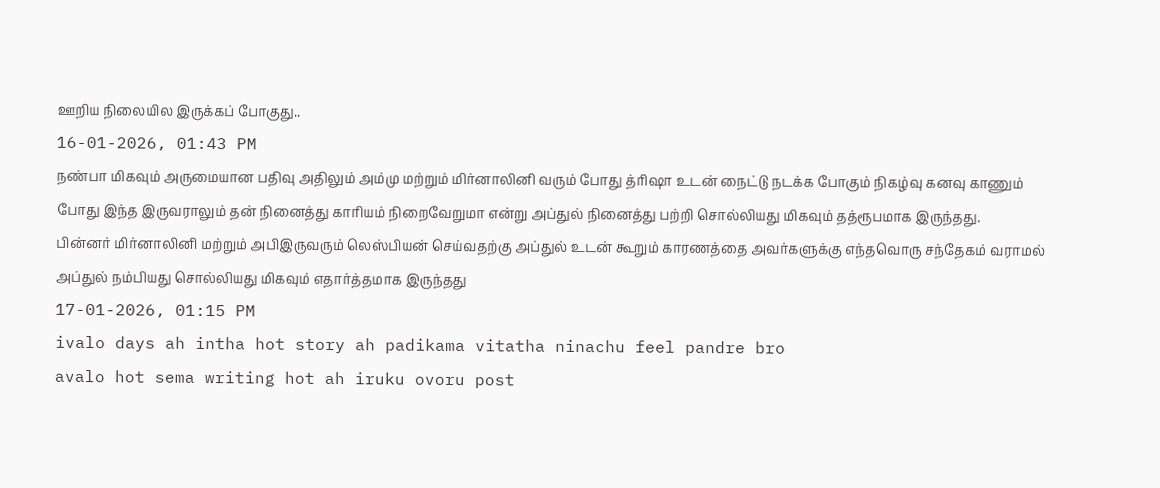ஊறிய நிலையில இருக்கப் போகுது..
16-01-2026, 01:43 PM
நண்பா மிகவும் அருமையான பதிவு அதிலும் அம்மு மற்றும் மிர்னாலினி வரும் போது த்ரிஷா உடன் நைட்டு நடக்க போகும் நிகழ்வு கனவு காணும் போது இந்த இருவராலும் தன் நினைத்து காரியம் நிறைவேறுமா என்று அப்துல் நினைத்து பற்றி சொல்லியது மிகவும் தத்ரூபமாக இருந்தது.
பின்னர் மிர்னாலினி மற்றும் அபிஇருவரும் லெஸ்பியன் செய்வதற்கு அப்துல் உடன் கூறும் காரணத்தை அவர்களுக்கு எந்தவொரு சந்தேகம் வராமல் அப்துல் நம்பியது சொல்லியது மிகவும் எதார்த்தமாக இருந்தது
17-01-2026, 01:15 PM
ivalo days ah intha hot story ah padikama vitatha ninachu feel pandre bro
avalo hot sema writing hot ah iruku ovoru post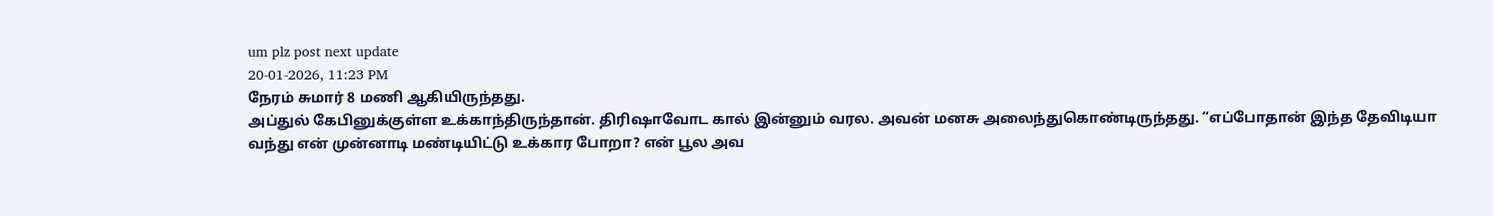um plz post next update
20-01-2026, 11:23 PM
நேரம் சுமார் 8 மணி ஆகியிருந்தது.
அப்துல் கேபினுக்குள்ள உக்காந்திருந்தான். திரிஷாவோட கால் இன்னும் வரல. அவன் மனசு அலைந்துகொண்டிருந்தது. “எப்போதான் இந்த தேவிடியா வந்து என் முன்னாடி மண்டியிட்டு உக்கார போறா? என் பூல அவ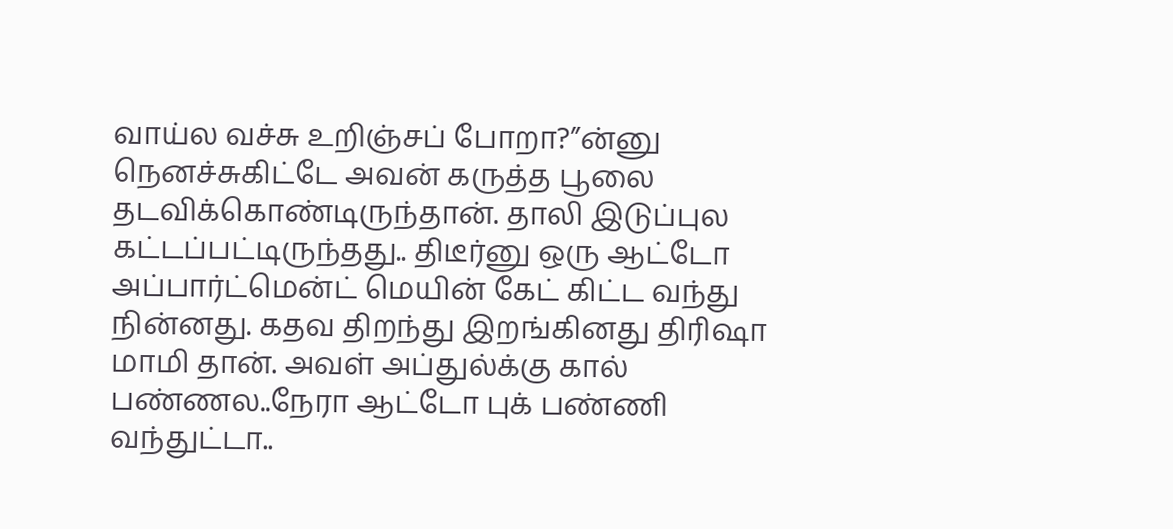வாய்ல வச்சு உறிஞ்சப் போறா?”ன்னு நெனச்சுகிட்டே அவன் கருத்த பூலை தடவிக்கொண்டிருந்தான். தாலி இடுப்புல கட்டப்பட்டிருந்தது.. திடீர்னு ஒரு ஆட்டோ அப்பார்ட்மென்ட் மெயின் கேட் கிட்ட வந்து நின்னது. கதவ திறந்து இறங்கினது திரிஷா மாமி தான். அவள் அப்துல்க்கு கால் பண்ணல..நேரா ஆட்டோ புக் பண்ணி வந்துட்டா..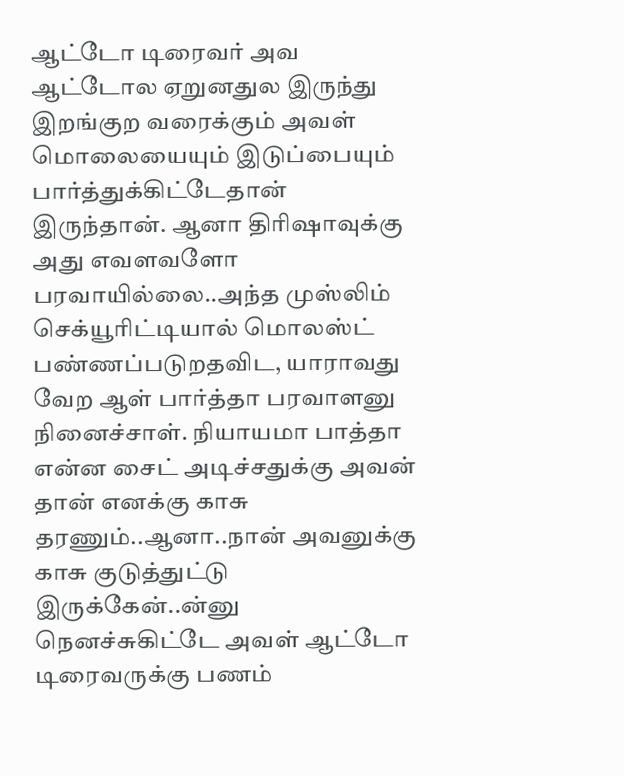ஆட்டோ டிரைவர் அவ ஆட்டோல ஏறுனதுல இருந்து இறங்குற வரைக்கும் அவள் மொலையையும் இடுப்பையும் பார்த்துக்கிட்டேதான் இருந்தான். ஆனா திரிஷாவுக்கு அது எவளவளோ பரவாயில்லை..அந்த முஸ்லிம் செக்யூரிட்டியால் மொலஸ்ட் பண்ணப்படுறதவிட, யாராவது வேற ஆள் பார்த்தா பரவாளனு நினைச்சாள். நியாயமா பாத்தா என்ன சைட் அடிச்சதுக்கு அவன் தான் எனக்கு காசு தரணும்..ஆனா..நான் அவனுக்கு காசு குடுத்துட்டு இருக்கேன்..ன்னு நெனச்சுகிட்டே அவள் ஆட்டோ டிரைவருக்கு பணம்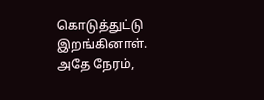கொடுத்துட்டு இறங்கினாள். அதே நேரம்,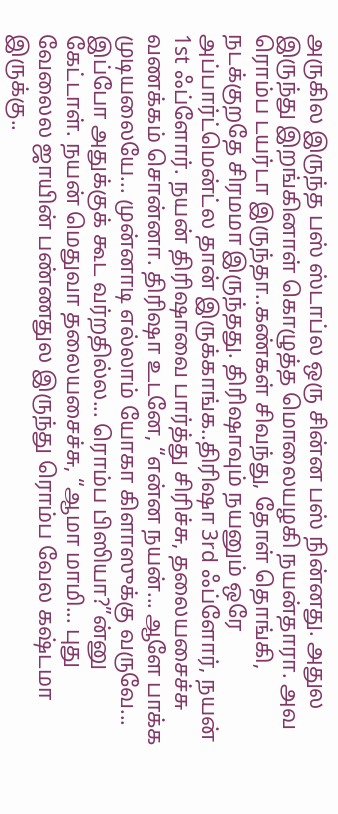அருகில இருந்த பஸ் ஸ்டாப்ல ஒரு சின்ன பஸ் நின்னது. அதுல இருந்து இறங்கினாள் கொழுத்த மொலையழகி நயன்தாரா. அவ ரொம்ப டயர்டா இருந்தா..கண்கள் சிவந்து, தோள் தொங்கி, நடக்குறதே சிரமமா இருந்தது. திரிஷாவும் நயனும் ஒரே அப்பார்ட்மென்ட்ல தான் இருக்காங்க..திரிஷா 3rd ஃப்ளோர், நயன் 1st ஃப்ளோர். நயன் திரிஷாவை பார்த்து சிரிச்சு, தலையசைச்சு வணக்கம் சொன்னா. திரிஷா உடனே, “என்ன நயன்... ஆளே பாக்க முடியலையே... முன்னாடி எல்லாம் யோகா கிளாஸுக்கு வருவே... இப்போ அதுக்குக் கூட வர்றதில்ல... ரொம்ப பிஸியா?”ன்னு கேட்டாள். நயன் மெதுவா தலையசைச்சு, “ஆமா மாமி... புது வேலைல ஜாயின் பண்ணதுல இருந்து ரொம்ப வேல கஷ்டமா இருக்கு..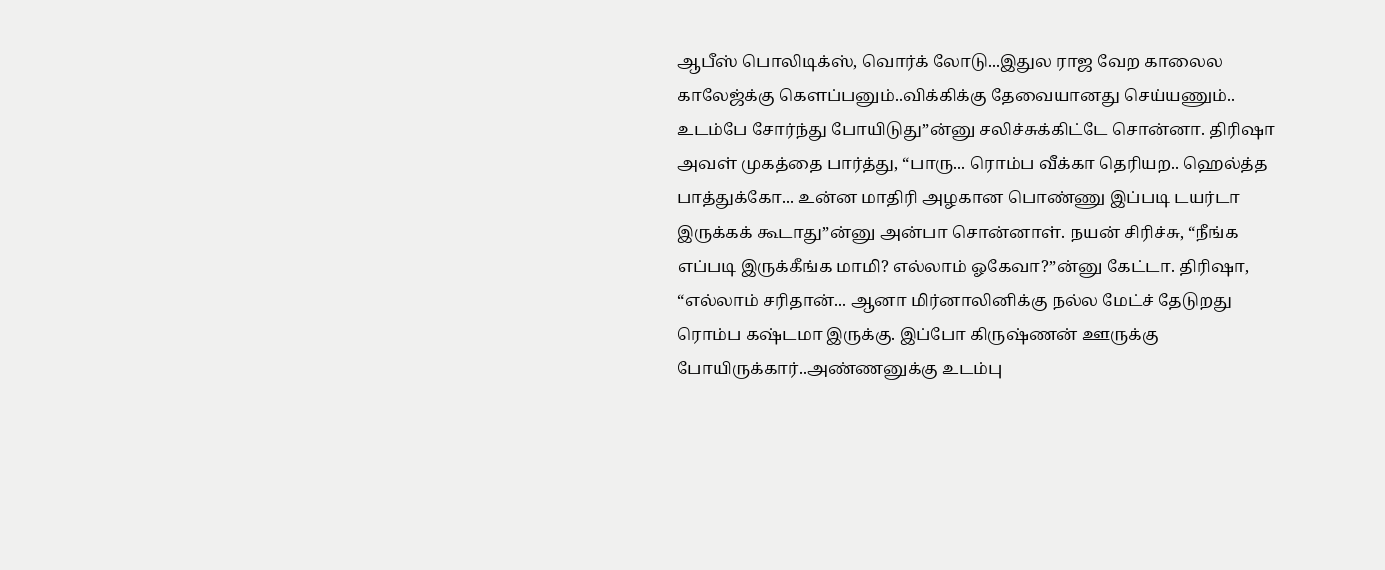ஆபீஸ் பொலிடிக்ஸ், வொர்க் லோடு...இதுல ராஜ வேற காலைல காலேஜ்க்கு கெளப்பனும்..விக்கிக்கு தேவையானது செய்யணும்.. உடம்பே சோர்ந்து போயிடுது”ன்னு சலிச்சுக்கிட்டே சொன்னா. திரிஷா அவள் முகத்தை பார்த்து, “பாரு... ரொம்ப வீக்கா தெரியற.. ஹெல்த்த பாத்துக்கோ... உன்ன மாதிரி அழகான பொண்ணு இப்படி டயர்டா இருக்கக் கூடாது”ன்னு அன்பா சொன்னாள். நயன் சிரிச்சு, “நீங்க எப்படி இருக்கீங்க மாமி? எல்லாம் ஓகேவா?”ன்னு கேட்டா. திரிஷா, “எல்லாம் சரிதான்... ஆனா மிர்னாலினிக்கு நல்ல மேட்ச் தேடுறது ரொம்ப கஷ்டமா இருக்கு. இப்போ கிருஷ்ணன் ஊருக்கு போயிருக்கார்..அண்ணனுக்கு உடம்பு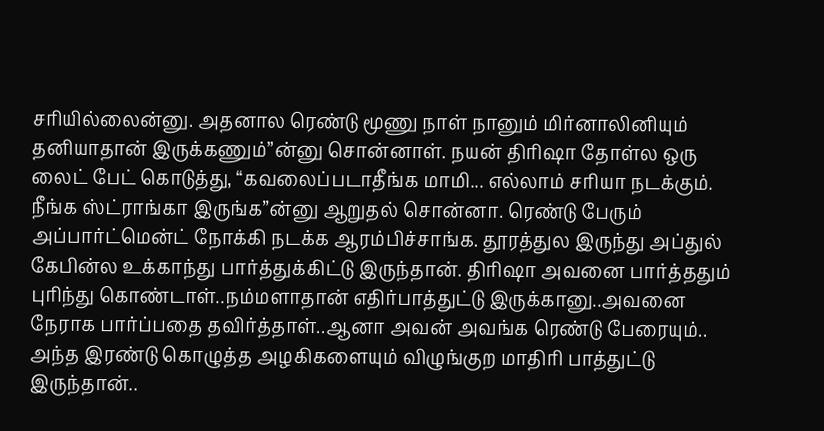சரியில்லைன்னு. அதனால ரெண்டு மூணு நாள் நானும் மிர்னாலினியும் தனியாதான் இருக்கணும்”ன்னு சொன்னாள். நயன் திரிஷா தோள்ல ஒரு லைட் பேட் கொடுத்து, “கவலைப்படாதீங்க மாமி... எல்லாம் சரியா நடக்கும். நீங்க ஸ்ட்ராங்கா இருங்க”ன்னு ஆறுதல் சொன்னா. ரெண்டு பேரும் அப்பார்ட்மென்ட் நோக்கி நடக்க ஆரம்பிச்சாங்க. தூரத்துல இருந்து அப்துல் கேபின்ல உக்காந்து பார்த்துக்கிட்டு இருந்தான். திரிஷா அவனை பார்த்ததும் புரிந்து கொண்டாள்..நம்மளாதான் எதிர்பாத்துட்டு இருக்கானு..அவனை நேராக பார்ப்பதை தவிர்த்தாள்..ஆனா அவன் அவங்க ரெண்டு பேரையும்.. அந்த இரண்டு கொழுத்த அழகிகளையும் விழுங்குற மாதிரி பாத்துட்டு இருந்தான்..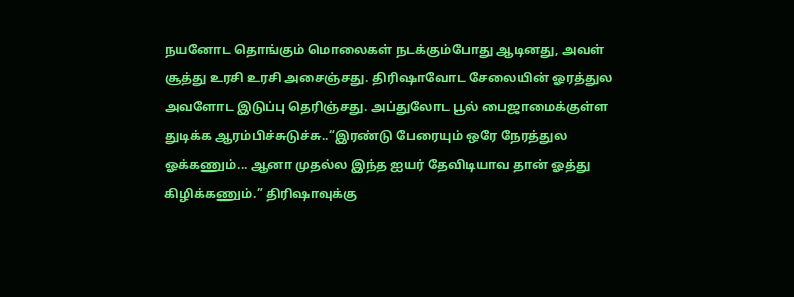நயனோட தொங்கும் மொலைகள் நடக்கும்போது ஆடினது, அவள் சூத்து உரசி உரசி அசைஞ்சது. திரிஷாவோட சேலையின் ஓரத்துல அவளோட இடுப்பு தெரிஞ்சது. அப்துலோட பூல் பைஜாமைக்குள்ள துடிக்க ஆரம்பிச்சுடுச்சு..“இரண்டு பேரையும் ஒரே நேரத்துல ஓக்கணும்... ஆனா முதல்ல இந்த ஐயர் தேவிடியாவ தான் ஓத்து கிழிக்கணும்.” திரிஷாவுக்கு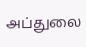அப்துலை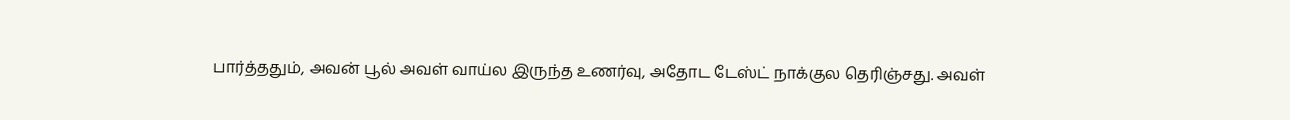பார்த்ததும், அவன் பூல் அவள் வாய்ல இருந்த உணர்வு, அதோட டேஸ்ட் நாக்குல தெரிஞ்சது. அவள்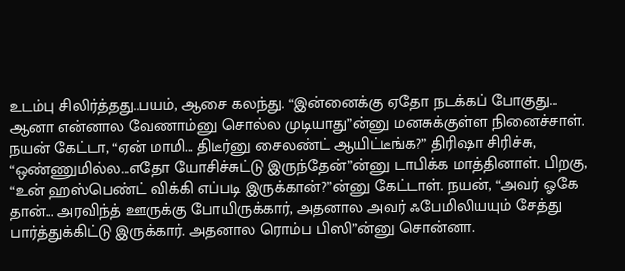உடம்பு சிலிர்த்தது..பயம், ஆசை கலந்து. “இன்னைக்கு ஏதோ நடக்கப் போகுது... ஆனா என்னால வேணாம்னு சொல்ல முடியாது”ன்னு மனசுக்குள்ள நினைச்சாள். நயன் கேட்டா, “ஏன் மாமி... திடீர்னு சைலண்ட் ஆயிட்டீங்க?” திரிஷா சிரிச்சு, “ஒண்ணுமில்ல...எதோ யோசிச்சுட்டு இருந்தேன்”ன்னு டாபிக்க மாத்தினாள். பிறகு, “உன் ஹஸ்பெண்ட் விக்கி எப்படி இருக்கான்?”ன்னு கேட்டாள். நயன், “அவர் ஓகே தான்... அரவிந்த் ஊருக்கு போயிருக்கார், அதனால அவர் ஃபேமிலியயும் சேத்து பார்த்துக்கிட்டு இருக்கார். அதனால ரொம்ப பிஸி”ன்னு சொன்னா.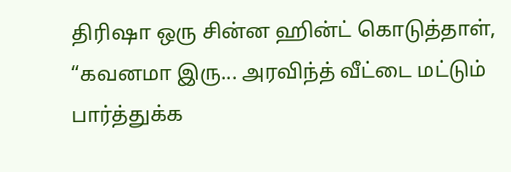திரிஷா ஒரு சின்ன ஹின்ட் கொடுத்தாள், “கவனமா இரு... அரவிந்த் வீட்டை மட்டும் பார்த்துக்க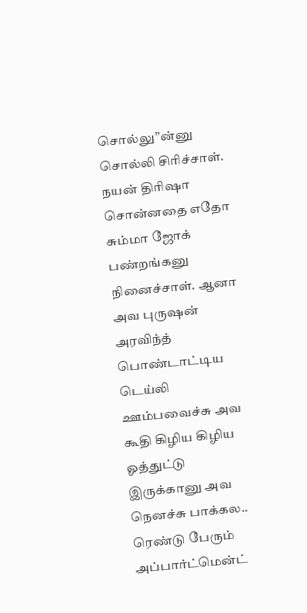சொல்லு”ன்னு சொல்லி சிரிச்சாள். நயன் திரிஷா சொன்னதை எதோ சும்மா ஜோக் பண்றங்கனு நினைச்சாள். ஆனா அவ புருஷன் அரவிந்த் பொண்டாட்டிய டெய்லி ஊம்பவைச்சு அவ கூதி கிழிய கிழிய ஓத்துட்டு இருக்கானு அவ நெனச்சு பாக்கல.. ரெண்டு பேரும் அப்பார்ட்மென்ட்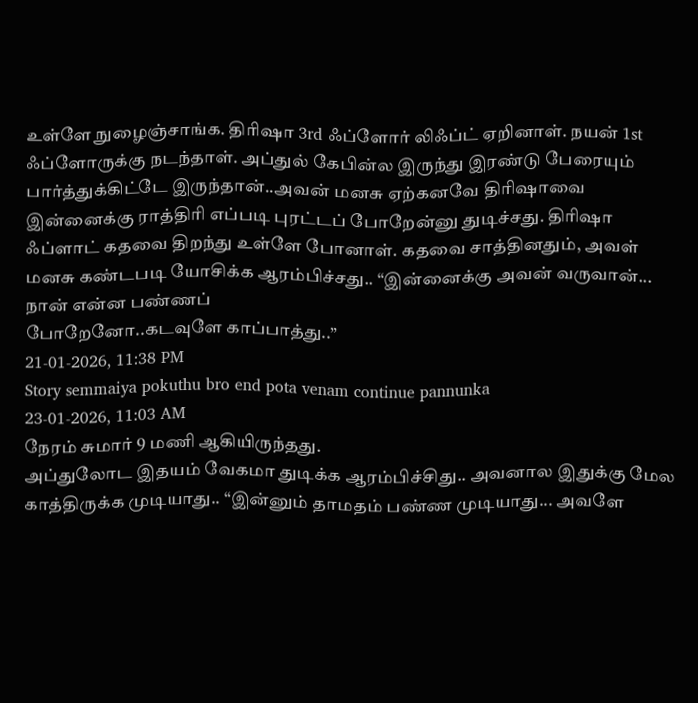உள்ளே நுழைஞ்சாங்க. திரிஷா 3rd ஃப்ளோர் லிஃப்ட் ஏறினாள். நயன் 1st ஃப்ளோருக்கு நடந்தாள். அப்துல் கேபின்ல இருந்து இரண்டு பேரையும் பார்த்துக்கிட்டே இருந்தான்..அவன் மனசு ஏற்கனவே திரிஷாவை இன்னைக்கு ராத்திரி எப்படி புரட்டப் போறேன்னு துடிச்சது. திரிஷா ஃப்ளாட் கதவை திறந்து உள்ளே போனாள். கதவை சாத்தினதும், அவள் மனசு கண்டபடி யோசிக்க ஆரம்பிச்சது.. “இன்னைக்கு அவன் வருவான்... நான் என்ன பண்ணப்
போறேனோ..கடவுளே காப்பாத்து..”
21-01-2026, 11:38 PM
Story semmaiya pokuthu bro end pota venam continue pannunka
23-01-2026, 11:03 AM
நேரம் சுமார் 9 மணி ஆகியிருந்தது.
அப்துலோட இதயம் வேகமா துடிக்க ஆரம்பிச்சிது.. அவனால இதுக்கு மேல காத்திருக்க முடியாது.. “இன்னும் தாமதம் பண்ண முடியாது... அவளே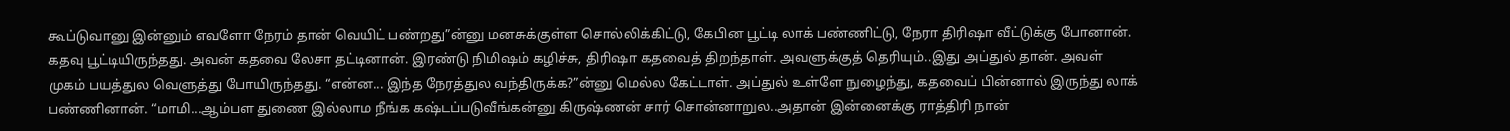கூப்டுவானு இன்னும் எவளோ நேரம் தான் வெயிட் பண்றது”ன்னு மனசுக்குள்ள சொல்லிக்கிட்டு, கேபின பூட்டி லாக் பண்ணிட்டு, நேரா திரிஷா வீட்டுக்கு போனான். கதவு பூட்டியிருந்தது. அவன் கதவை லேசா தட்டினான். இரண்டு நிமிஷம் கழிச்சு, திரிஷா கதவைத் திறந்தாள். அவளுக்குத் தெரியும்..இது அப்துல் தான். அவள் முகம் பயத்துல வெளுத்து போயிருந்தது. “என்ன... இந்த நேரத்துல வந்திருக்க?”ன்னு மெல்ல கேட்டாள். அப்துல் உள்ளே நுழைந்து, கதவைப் பின்னால் இருந்து லாக் பண்ணினான். “மாமி...ஆம்பள துணை இல்லாம நீங்க கஷ்டப்படுவீங்கன்னு கிருஷ்ணன் சார் சொன்னாறுல..அதான் இன்னைக்கு ராத்திரி நான்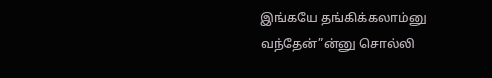இங்கயே தங்கிக்கலாம்னு வந்தேன்”ன்னு சொல்லி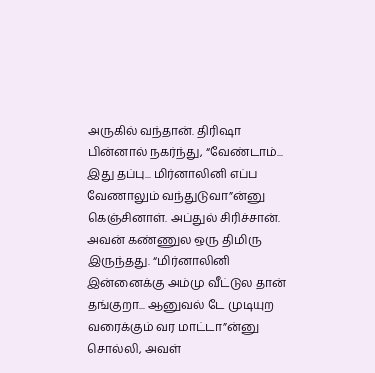அருகில் வந்தான். திரிஷா பின்னால் நகர்ந்து, “வேண்டாம்... இது தப்பு... மிர்னாலினி எப்ப வேணாலும் வந்துடுவா”ன்னு கெஞ்சினாள். அப்துல் சிரிச்சான். அவன் கண்ணுல ஒரு திமிரு இருந்தது. “மிர்னாலினி இன்னைக்கு அம்மு வீட்டுல தான் தங்குறா... ஆனுவல் டே முடியுற வரைக்கும் வர மாட்டா”ன்னு சொல்லி, அவள்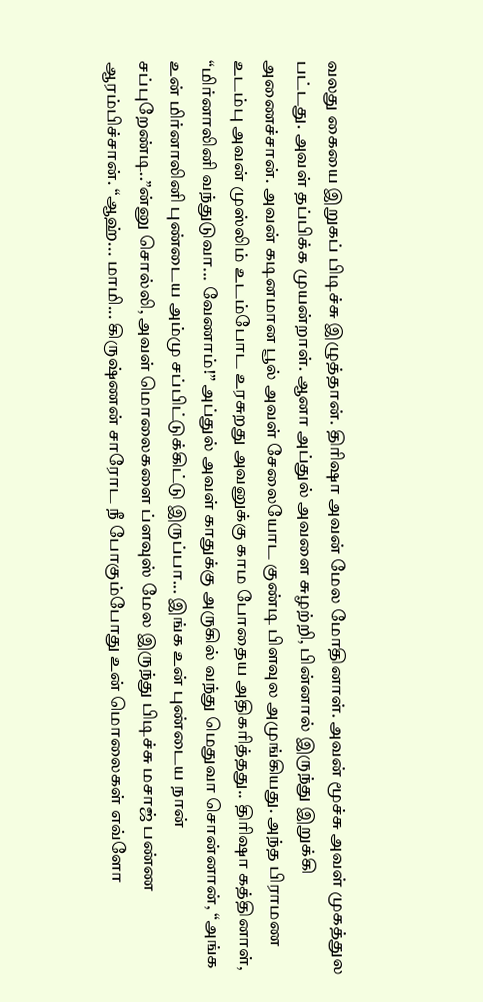வலது கையை இறுகப் பிடிச்சு இழுத்தான். திரிஷா அவன் மேல மோதினாள். அவன் மூச்சு அவள் முகத்துல பட்டது. அவள் தப்பிக்க முயன்றாள். ஆனா அப்துல் அவளை சுழற்றி, பின்னால் இருந்து இறுக்கி அணைச்சான். அவன் கடினமான பூல் அவள் சேலையோட குண்டி பிளவுல அமுங்கியது. அந்த பிராமண உடம்பு அவன் முஸ்லிம் உடம்போட உரசுறது அவனுக்கு காம போதைய அதிகரித்தது.. திரிஷா கத்தினாள், “மிர்னாலினி வந்துடுவா... வேணாம்!” அப்துல் அவள் காதுக்கு அருகில் வந்து மெதுவா சொன்னான், “அங்க உன் மிர்னாலினி புண்டைய அம்மு சப்பிட்டுக்கிட்டு இருப்பா... இங்க உன் புண்டைய நான் சப்புறேண்டி..”ன்னு சொல்லி, அவள் மொலைகளை ப்ளவுஸ் மேல இருந்து பிடிச்சு மசாஜ் பண்ண ஆரம்பிச்சான். “ஆஹ்... மாமி... கிருஷ்ணன் சாரோட நீ போகும்போது உன் மொலைகள் எவ்ளோ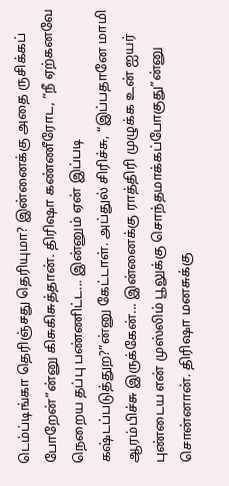டெம்ப்டிங்கா தெரிஞ்சது தெரியுமா? இன்னைக்கு அதை ருசிக்கப் போறேன்”ன்னு கிசுகிசுத்தான். திரிஷா கண்ணீரோட, “நீ ஏற்கனவே நெறைய தப்பு பண்ணிட்ட... இன்னும் ஏன் இப்படி கஷ்டப்படுத்துற?”ன்னு கேட்டாள். அப்துல் சிரிச்சு, “இப்பதானே மாமி ஆரம்பிச்சு இருக்கேன்... இன்னைக்கு ராத்திரி முழுக்க உன் ஐயர் புண்டைய என் முஸ்லிம் பூலுக்கு சொந்தமாக்கப்போகுது”ன்னு சொன்னான். திரிஷா மனசுக்கு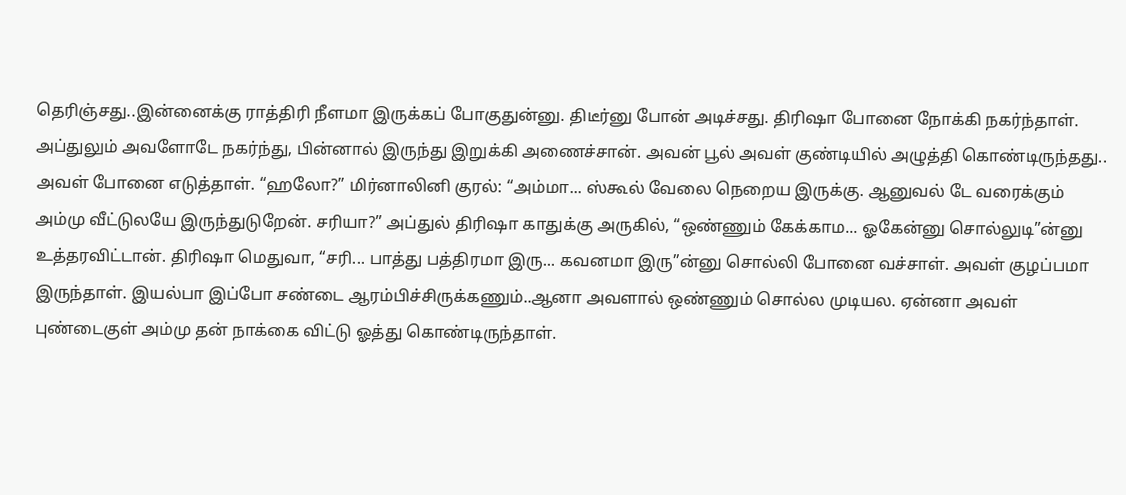தெரிஞ்சது..இன்னைக்கு ராத்திரி நீளமா இருக்கப் போகுதுன்னு. திடீர்னு போன் அடிச்சது. திரிஷா போனை நோக்கி நகர்ந்தாள். அப்துலும் அவளோடே நகர்ந்து, பின்னால் இருந்து இறுக்கி அணைச்சான். அவன் பூல் அவள் குண்டியில் அழுத்தி கொண்டிருந்தது.. அவள் போனை எடுத்தாள். “ஹலோ?” மிர்னாலினி குரல்: “அம்மா... ஸ்கூல் வேலை நெறைய இருக்கு. ஆனுவல் டே வரைக்கும் அம்மு வீட்டுலயே இருந்துடுறேன். சரியா?” அப்துல் திரிஷா காதுக்கு அருகில், “ஒண்ணும் கேக்காம... ஓகேன்னு சொல்லுடி”ன்னு உத்தரவிட்டான். திரிஷா மெதுவா, “சரி... பாத்து பத்திரமா இரு... கவனமா இரு”ன்னு சொல்லி போனை வச்சாள். அவள் குழப்பமா இருந்தாள். இயல்பா இப்போ சண்டை ஆரம்பிச்சிருக்கணும்..ஆனா அவளால் ஒண்ணும் சொல்ல முடியல. ஏன்னா அவள் புண்டைகுள் அம்மு தன் நாக்கை விட்டு ஓத்து கொண்டிருந்தாள்.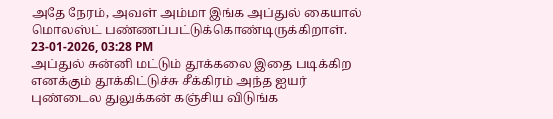அதே நேரம், அவள் அம்மா இங்க அப்துல் கையால் மொலஸ்ட் பண்ணப்பட்டுக்கொண்டிருக்கிறாள்.
23-01-2026, 03:28 PM
அப்துல் சுன்னி மட்டும் தூக்கலை இதை படிக்கிற எனக்கும் தூக்கிட்டுச்சு சீக்கிரம் அந்த ஐயர் புண்டைல துலுக்கன் கஞ்சிய விடுங்க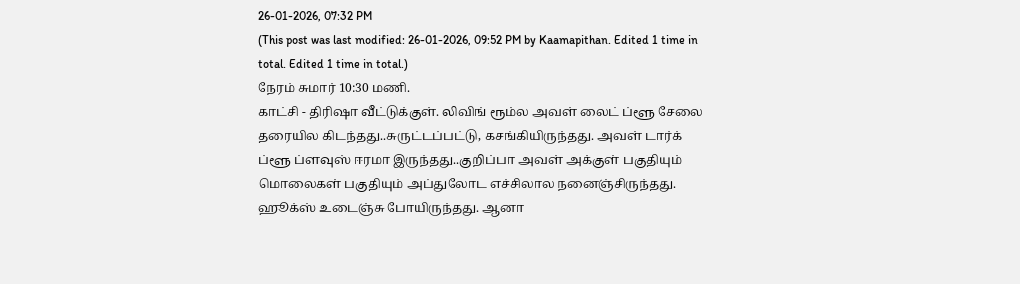26-01-2026, 07:32 PM
(This post was last modified: 26-01-2026, 09:52 PM by Kaamapithan. Edited 1 time in total. Edited 1 time in total.)
நேரம் சுமார் 10:30 மணி.
காட்சி - திரிஷா வீட்டுக்குள். லிவிங் ரூம்ல அவள் லைட் ப்ளூ சேலை தரையில கிடந்தது..சுருட்டப்பட்டு, கசங்கியிருந்தது. அவள் டார்க் ப்ளூ ப்ளவுஸ் ஈரமா இருந்தது..குறிப்பா அவள் அக்குள் பகுதியும் மொலைகள் பகுதியும் அப்துலோட எச்சிலால நனைஞ்சிருந்தது. ஹூக்ஸ் உடைஞ்சு போயிருந்தது. ஆனா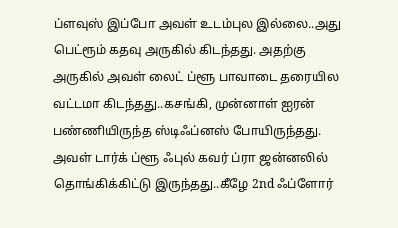ப்ளவுஸ் இப்போ அவள் உடம்புல இல்லை..அது பெட்ரூம் கதவு அருகில் கிடந்தது. அதற்கு அருகில் அவள் லைட் ப்ளூ பாவாடை தரையில வட்டமா கிடந்தது..கசங்கி, முன்னாள் ஐரன் பண்ணியிருந்த ஸ்டிஃப்னஸ் போயிருந்தது. அவள் டார்க் ப்ளூ ஃபுல் கவர் ப்ரா ஜன்னலில் தொங்கிக்கிட்டு இருந்தது..கீழே 2nd ஃப்ளோர்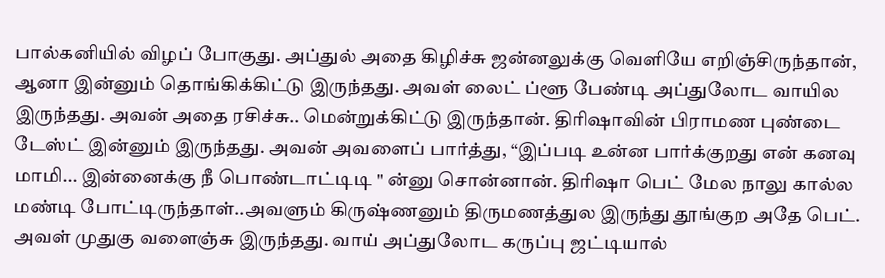பால்கனியில் விழப் போகுது. அப்துல் அதை கிழிச்சு ஜன்னலுக்கு வெளியே எறிஞ்சிருந்தான், ஆனா இன்னும் தொங்கிக்கிட்டு இருந்தது. அவள் லைட் ப்ளூ பேண்டி அப்துலோட வாயில இருந்தது. அவன் அதை ரசிச்சு.. மென்றுக்கிட்டு இருந்தான். திரிஷாவின் பிராமண புண்டை டேஸ்ட் இன்னும் இருந்தது. அவன் அவளைப் பார்த்து, “இப்படி உன்ன பார்க்குறது என் கனவு மாமி... இன்னைக்கு நீ பொண்டாட்டிடி " ன்னு சொன்னான். திரிஷா பெட் மேல நாலு கால்ல மண்டி போட்டிருந்தாள்..அவளும் கிருஷ்ணனும் திருமணத்துல இருந்து தூங்குற அதே பெட். அவள் முதுகு வளைஞ்சு இருந்தது. வாய் அப்துலோட கருப்பு ஜட்டியால்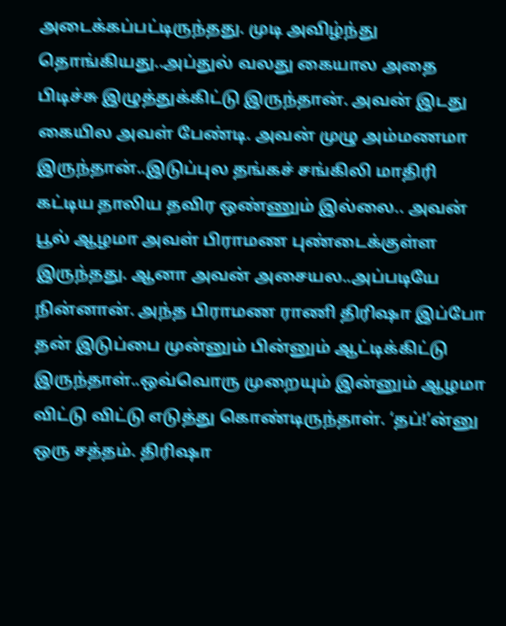அடைக்கப்பட்டிருந்தது. முடி அவிழ்ந்து தொங்கியது..அப்துல் வலது கையால அதை பிடிச்சு இழுத்துக்கிட்டு இருந்தான். அவன் இடது கையில அவள் பேண்டி. அவன் முழு அம்மணமா இருந்தான்..இடுப்புல தங்கச் சங்கிலி மாதிரி கட்டிய தாலிய தவிர ஒண்ணும் இல்லை.. அவன் பூல் ஆழமா அவள் பிராமண புண்டைக்குள்ள இருந்தது. ஆனா அவன் அசையல..அப்படியே நின்னான். அந்த பிராமண ராணி திரிஷா இப்போ தன் இடுப்பை முன்னும் பின்னும் ஆட்டிக்கிட்டு இருந்தாள்..ஒவ்வொரு முறையும் இன்னும் ஆழமா விட்டு விட்டு எடுத்து கொண்டிருந்தாள். ‘தப்!’ன்னு ஒரு சத்தம். திரிஷா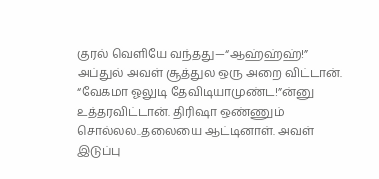குரல் வெளியே வந்தது—“ஆஹ்ஹ்ஹ்!” அப்துல் அவள் சூத்துல ஒரு அறை விட்டான். “வேகமா ஓலுடி தேவிடியாமுண்ட!”ன்னு உத்தரவிட்டான். திரிஷா ஒண்ணும் சொல்லல..தலையை ஆட்டினாள். அவள் இடுப்பு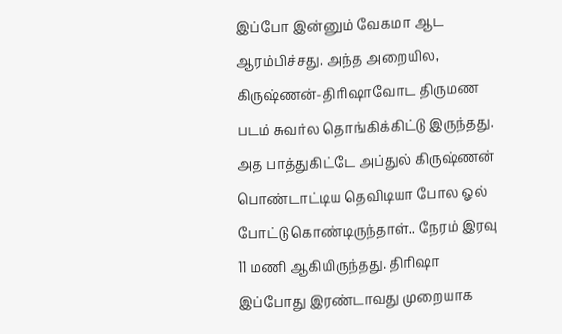இப்போ இன்னும் வேகமா ஆட ஆரம்பிச்சது. அந்த அறையில, கிருஷ்ணன்-திரிஷாவோட திருமண படம் சுவர்ல தொங்கிக்கிட்டு இருந்தது. அத பாத்துகிட்டே அப்துல் கிருஷ்ணன் பொண்டாட்டிய தெவிடியா போல ஓல் போட்டு கொண்டிருந்தாள்.. நேரம் இரவு 11 மணி ஆகியிருந்தது. திரிஷா இப்போது இரண்டாவது முறையாக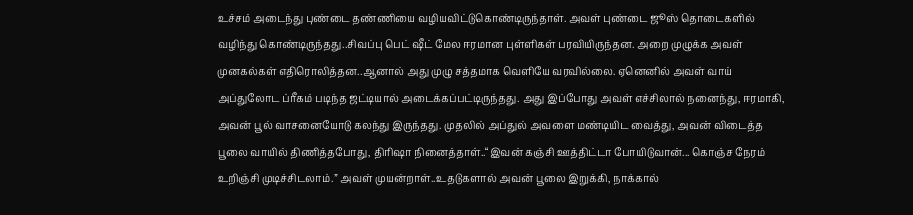உச்சம் அடைந்து புண்டை தண்ணியை வழியவிட்டுகொண்டிருந்தாள். அவள் புண்டை ஜூஸ் தொடைகளில் வழிந்து கொண்டிருந்தது..சிவப்பு பெட் ஷீட் மேல ஈரமான புள்ளிகள் பரவியிருந்தன. அறை முழுக்க அவள் முனகல்கள் எதிரொலித்தன..ஆனால் அது முழு சத்தமாக வெளியே வரவில்லை. ஏனெனில் அவள் வாய் அப்துலோட ப்ரீகம் படிந்த ஜட்டியால் அடைக்கப்பட்டிருந்தது. அது இப்போது அவள் எச்சிலால் நனைந்து, ஈரமாகி, அவன் பூல் வாசனையோடு கலந்து இருந்தது. முதலில் அப்துல் அவளை மண்டியிட வைத்து, அவன் விடைத்த பூலை வாயில் திணித்தபோது, திரிஷா நினைத்தாள்..“இவன் கஞ்சி ஊத்திட்டா போயிடுவான்... கொஞ்ச நேரம் உறிஞ்சி முடிச்சிடலாம்.” அவள் முயன்றாள்..உதடுகளால் அவன் பூலை இறுக்கி, நாக்கால்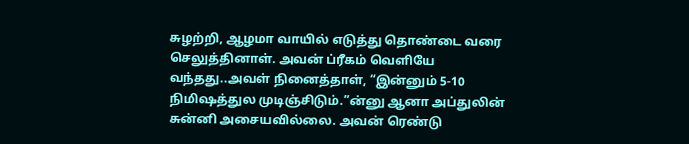சுழற்றி, ஆழமா வாயில் எடுத்து தொண்டை வரை செலுத்தினாள். அவன் ப்ரீகம் வெளியே வந்தது..அவள் நினைத்தாள், “இன்னும் 5-10 நிமிஷத்துல முடிஞ்சிடும்.”ன்னு ஆனா அப்துலின் சுன்னி அசையவில்லை. அவன் ரெண்டு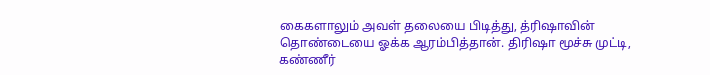கைகளாலும் அவள் தலையை பிடித்து, த்ரிஷாவின் தொண்டையை ஓக்க ஆரம்பித்தான். திரிஷா மூச்சு முட்டி, கண்ணீர்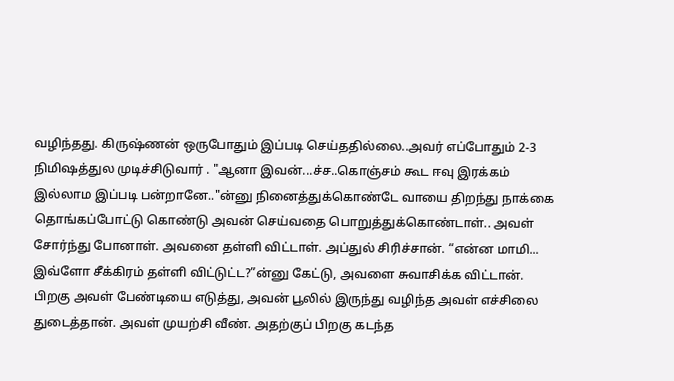வழிந்தது. கிருஷ்ணன் ஒருபோதும் இப்படி செய்ததில்லை..அவர் எப்போதும் 2-3 நிமிஷத்துல முடிச்சிடுவார் . "ஆனா இவன்...ச்ச..கொஞ்சம் கூட ஈவு இரக்கம் இல்லாம இப்படி பன்றானே.."ன்னு நினைத்துக்கொண்டே வாயை திறந்து நாக்கை தொங்கப்போட்டு கொண்டு அவன் செய்வதை பொறுத்துக்கொண்டாள்.. அவள் சோர்ந்து போனாள். அவனை தள்ளி விட்டாள். அப்துல் சிரிச்சான். “என்ன மாமி... இவ்ளோ சீக்கிரம் தள்ளி விட்டுட்ட?”ன்னு கேட்டு, அவளை சுவாசிக்க விட்டான். பிறகு அவள் பேண்டியை எடுத்து, அவன் பூலில் இருந்து வழிந்த அவள் எச்சிலை துடைத்தான். அவள் முயற்சி வீண். அதற்குப் பிறகு கடந்த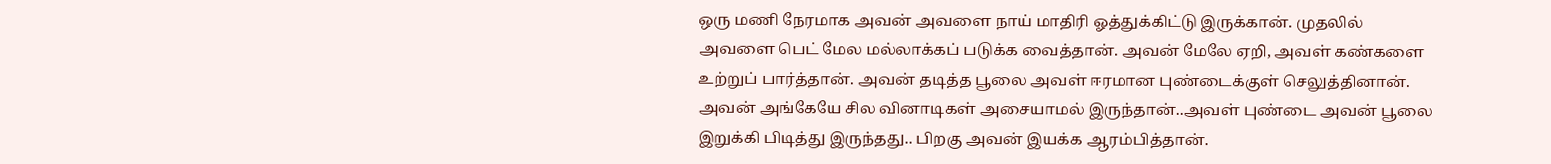ஒரு மணி நேரமாக அவன் அவளை நாய் மாதிரி ஓத்துக்கிட்டு இருக்கான். முதலில் அவளை பெட் மேல மல்லாக்கப் படுக்க வைத்தான். அவன் மேலே ஏறி, அவள் கண்களை உற்றுப் பார்த்தான். அவன் தடித்த பூலை அவள் ஈரமான புண்டைக்குள் செலுத்தினான். அவன் அங்கேயே சில வினாடிகள் அசையாமல் இருந்தான்..அவள் புண்டை அவன் பூலை இறுக்கி பிடித்து இருந்தது.. பிறகு அவன் இயக்க ஆரம்பித்தான்.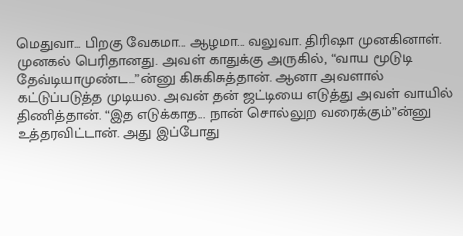மெதுவா... பிறகு வேகமா... ஆழமா... வலுவா. திரிஷா முனகினாள். முனகல் பெரிதானது. அவள் காதுக்கு அருகில், “வாய மூடுடி தேவ்டியாமுண்ட...”ன்னு கிசுகிசுத்தான். ஆனா அவளால் கட்டுப்படுத்த முடியல. அவன் தன் ஜட்டியை எடுத்து அவள் வாயில் திணித்தான். “இத எடுக்காத... நான் சொல்லுற வரைக்கும்”ன்னு உத்தரவிட்டான். அது இப்போது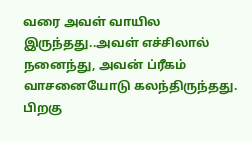வரை அவள் வாயில இருந்தது..அவள் எச்சிலால் நனைந்து, அவன் ப்ரீகம் வாசனையோடு கலந்திருந்தது. பிறகு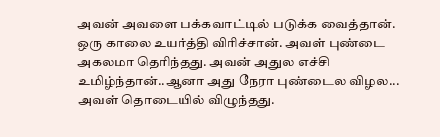அவன் அவளை பக்கவாட்டில் படுக்க வைத்தான். ஒரு காலை உயர்த்தி விரிச்சான். அவள் புண்டை அகலமா தெரிந்தது. அவன் அதுல எச்சி உமிழ்ந்தான்..ஆனா அது நேரா புண்டைல விழல... அவள் தொடையில் விழுந்தது.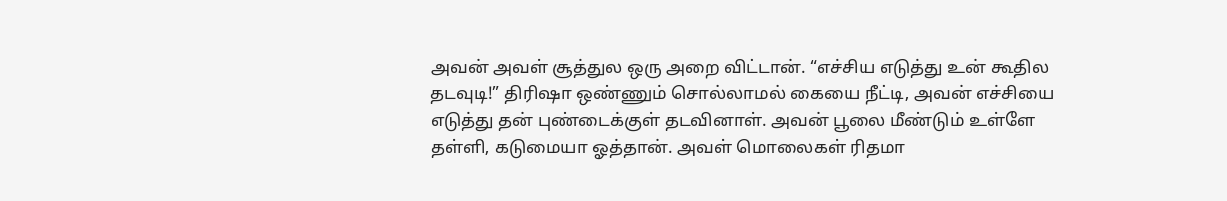அவன் அவள் சூத்துல ஒரு அறை விட்டான். “எச்சிய எடுத்து உன் கூதில தடவுடி!” திரிஷா ஒண்ணும் சொல்லாமல் கையை நீட்டி, அவன் எச்சியை எடுத்து தன் புண்டைக்குள் தடவினாள். அவன் பூலை மீண்டும் உள்ளே தள்ளி, கடுமையா ஓத்தான். அவள் மொலைகள் ரிதமா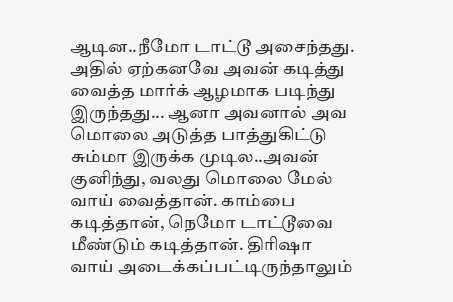ஆடின..நீமோ டாட்டூ அசைந்தது. அதில் ஏற்கனவே அவன் கடித்து வைத்த மார்க் ஆழமாக படிந்து இருந்தது... ஆனா அவனால் அவ மொலை அடுத்த பாத்துகிட்டு சும்மா இருக்க முடில..அவன் குனிந்து, வலது மொலை மேல் வாய் வைத்தான். காம்பை கடித்தான், நெமோ டாட்டூவை மீண்டும் கடித்தான். திரிஷா வாய் அடைக்கப்பட்டிருந்தாலும்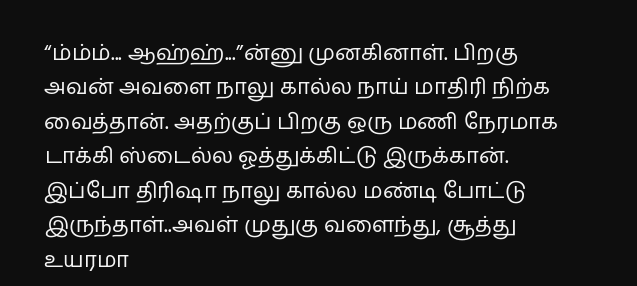“ம்ம்ம்... ஆஹ்ஹ்...”ன்னு முனகினாள். பிறகு அவன் அவளை நாலு கால்ல நாய் மாதிரி நிற்க வைத்தான். அதற்குப் பிறகு ஒரு மணி நேரமாக டாக்கி ஸ்டைல்ல ஓத்துக்கிட்டு இருக்கான். இப்போ திரிஷா நாலு கால்ல மண்டி போட்டு இருந்தாள்..அவள் முதுகு வளைந்து, சூத்து உயரமா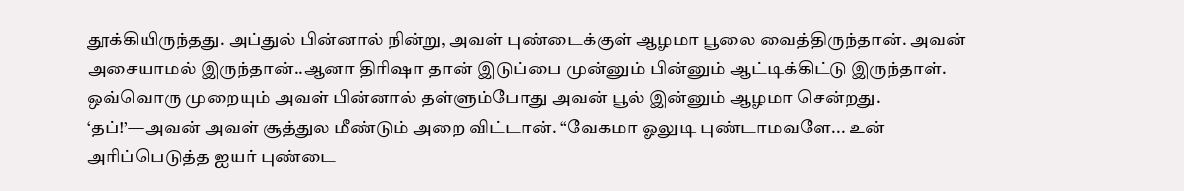தூக்கியிருந்தது. அப்துல் பின்னால் நின்று, அவள் புண்டைக்குள் ஆழமா பூலை வைத்திருந்தான். அவன் அசையாமல் இருந்தான்..ஆனா திரிஷா தான் இடுப்பை முன்னும் பின்னும் ஆட்டிக்கிட்டு இருந்தாள். ஒவ்வொரு முறையும் அவள் பின்னால் தள்ளும்போது அவன் பூல் இன்னும் ஆழமா சென்றது. ‘தப்!’—அவன் அவள் சூத்துல மீண்டும் அறை விட்டான். “வேகமா ஓலுடி புண்டாமவளே... உன் அரிப்பெடுத்த ஐயர் புண்டை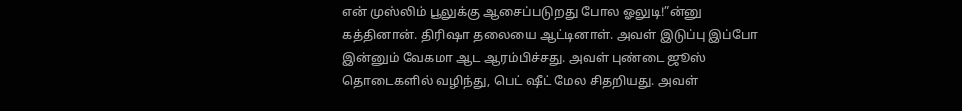என் முஸ்லிம் பூலுக்கு ஆசைப்படுறது போல ஓலுடி!”ன்னு கத்தினான். திரிஷா தலையை ஆட்டினாள். அவள் இடுப்பு இப்போ இன்னும் வேகமா ஆட ஆரம்பிச்சது. அவள் புண்டை ஜூஸ் தொடைகளில் வழிந்து, பெட் ஷீட் மேல சிதறியது. அவள்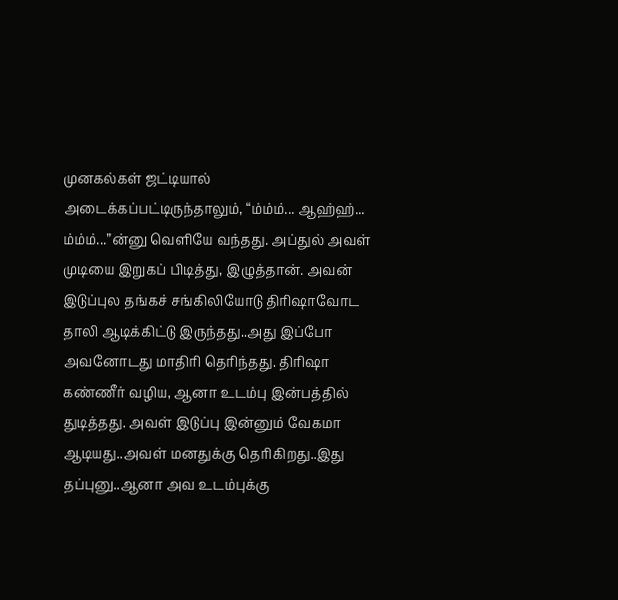முனகல்கள் ஜட்டியால் அடைக்கப்பட்டிருந்தாலும், “ம்ம்ம்... ஆஹ்ஹ்... ம்ம்ம்...”ன்னு வெளியே வந்தது. அப்துல் அவள் முடியை இறுகப் பிடித்து, இழுத்தான். அவன் இடுப்புல தங்கச் சங்கிலியோடு திரிஷாவோட தாலி ஆடிக்கிட்டு இருந்தது..அது இப்போ அவனோடது மாதிரி தெரிந்தது. திரிஷா கண்ணீர் வழிய, ஆனா உடம்பு இன்பத்தில் துடித்தது. அவள் இடுப்பு இன்னும் வேகமா ஆடியது..அவள் மனதுக்கு தெரிகிறது..இது தப்புனு..ஆனா அவ உடம்புக்கு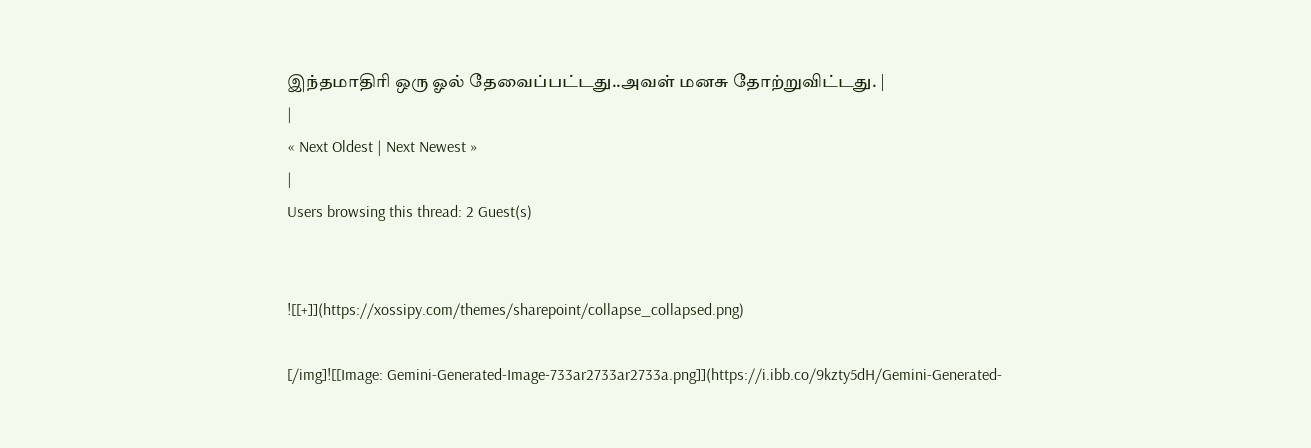இந்தமாதிரி ஒரு ஓல் தேவைப்பட்டது..அவள் மனசு தோற்றுவிட்டது. |
|
« Next Oldest | Next Newest »
|
Users browsing this thread: 2 Guest(s)


![[+]](https://xossipy.com/themes/sharepoint/collapse_collapsed.png)

[/img]![[Image: Gemini-Generated-Image-733ar2733ar2733a.png]](https://i.ibb.co/9kzty5dH/Gemini-Generated-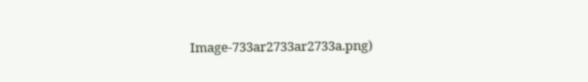Image-733ar2733ar2733a.png)